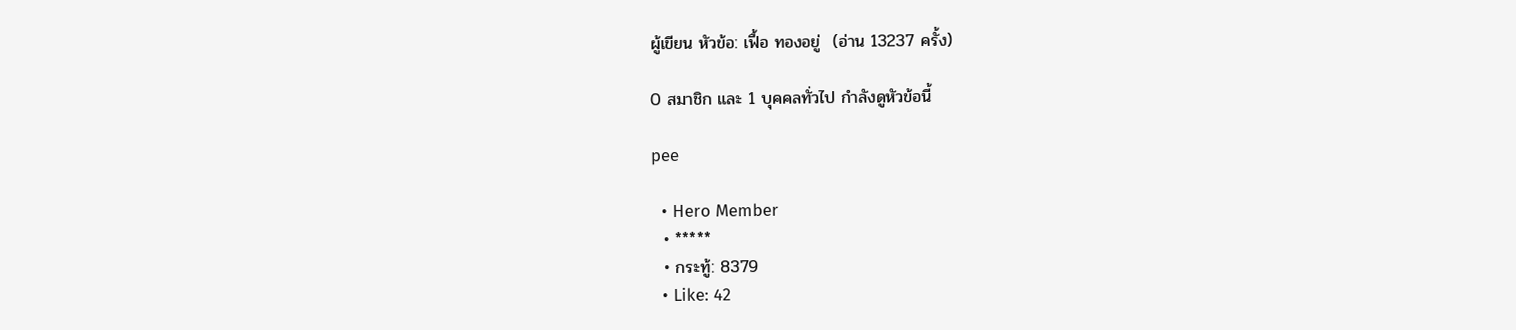ผู้เขียน หัวข้อ: เฟื้อ ทองอยู่  (อ่าน 13237 ครั้ง)

0 สมาชิก และ 1 บุคคลทั่วไป กำลังดูหัวข้อนี้

pee

  • Hero Member
  • *****
  • กระทู้: 8379
  • Like: 42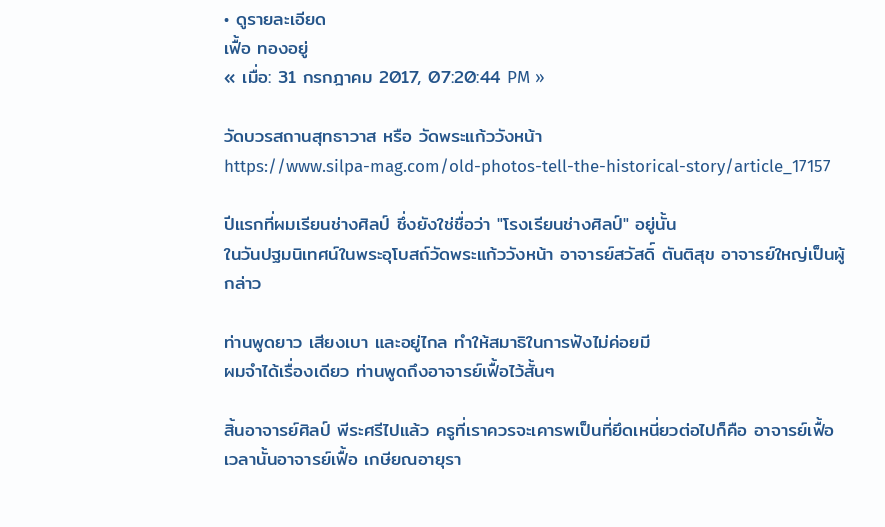• ดูรายละเอียด
เฟื้อ ทองอยู่
« เมื่อ: 31 กรกฎาคม 2017, 07:20:44 PM »

วัดบวรสถานสุทธาวาส หรือ วัดพระแก้ววังหน้า
https://www.silpa-mag.com/old-photos-tell-the-historical-story/article_17157

ปีแรกที่ผมเรียนช่างศิลป์ ซึ่งยังใช่ชื่อว่า "โรงเรียนช่างศิลป์" อยู่นั้น
ในวันปฐมนิเทศน์ในพระอุโบสถ์วัดพระแก้ววังหน้า อาจารย์สวัสดิ์ ตันติสุข อาจารย์ใหญ่เป็นผู้กล่าว

ท่านพูดยาว เสียงเบา และอยู่ไกล ทำให้สมาธิในการฟังไม่ค่อยมี
ผมจำได้เรื่องเดียว ท่านพูดถึงอาจารย์เฟื้อไว้สั้นๆ

สิ้นอาจารย์ศิลป์ พีระศรีไปแล้ว ครูที่เราควรจะเคารพเป็นที่ยึดเหนี่ยวต่อไปก็คือ อาจารย์เฟื้อ
เวลานั้นอาจารย์เฟื้อ เกษียณอายุรา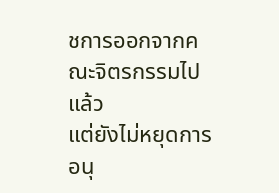ชการออกจากคณะจิตรกรรมไปแล้ว
แต่ยังไม่หยุดการอนุ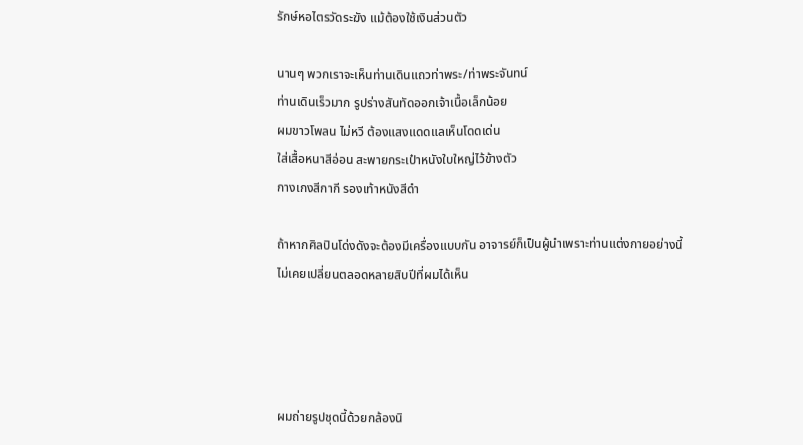รักษ์หอไตรวัดระฆัง แม้ต้องใช้เงินส่วนตัว

นานๆ พวกเราจะเห็นท่านเดินแถวท่าพระ/ท่าพระจันทน์
ท่านเดินเร็วมาก รูปร่างสันทัดออกเจ้าเนื้อเล็กน้อย
ผมขาวโพลน ไม่หวี ต้องแสงแดดแลเห็นโดดเด่น
ใส่เสื้อหนาสีอ่อน สะพายกระเป๋าหนังใบใหญ่ไว้ข้างตัว
กางเกงสีกากี รองเท้าหนังสีดำ

ถ้าหากศิลปินโด่งดังจะต้องมีเครื่องแบบกัน อาจารย์ก็เป็นผู้นำเพราะท่านแต่งกายอย่างนี้
ไม่เคยเปลี่ยนตลอดหลายสิบปีที่ผมได้เห็น




ผมถ่ายรูปชุดนี้ด้วยกล้องนิ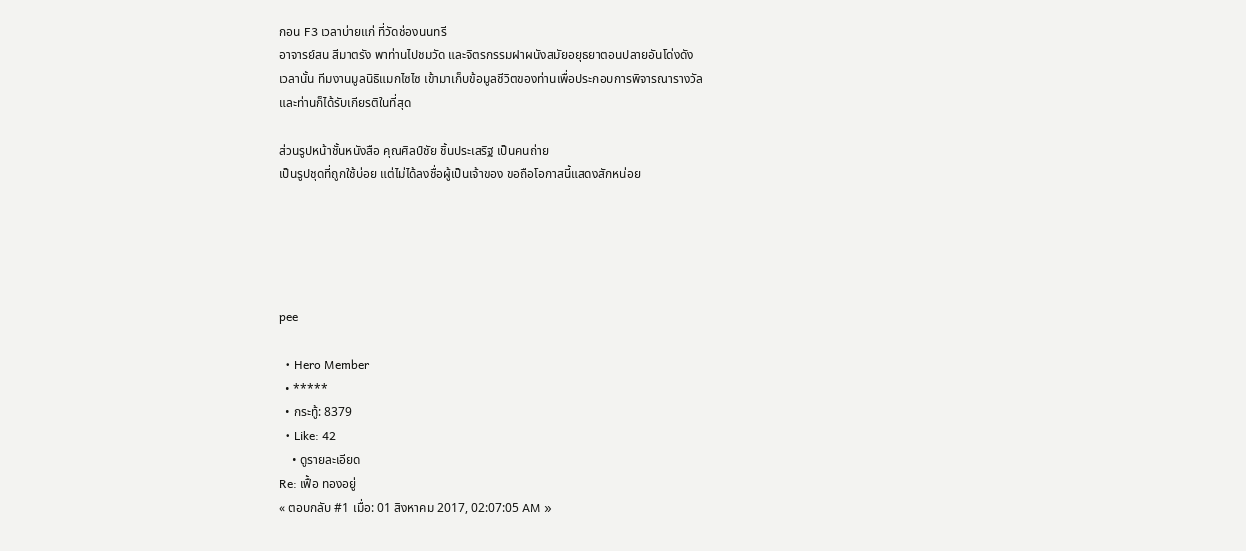กอน F3 เวลาบ่ายแก่ ที่วัดช่องนนทรี
อาจารย์สน สีมาตรัง พาท่านไปชมวัด และจิตรกรรมฝาผนังสมัยอยุธยาตอนปลายอันโด่งดัง
เวลานั้น ทีมงานมูลนิธิแมกไซไซ เข้ามาเก็บข้อมูลชีวิตของท่านเพื่อประกอบการพิจารณารางวัล
และท่านก็ได้รับเกียรติในที่สุด

ส่วนรูปหน้าชั้นหนังสือ คุณศิลป์ชัย ชิ้นประเสริฐ เป็นคนถ่าย
เป็นรูปชุดที่ถูกใช้บ่อย แต่ไม่ได้ลงชื่อผู้เป็นเจ้าของ ขอถือโอกาสนี้แสดงสักหน่อย





pee

  • Hero Member
  • *****
  • กระทู้: 8379
  • Like: 42
    • ดูรายละเอียด
Re: เฟื้อ ทองอยู่
« ตอบกลับ #1 เมื่อ: 01 สิงหาคม 2017, 02:07:05 AM »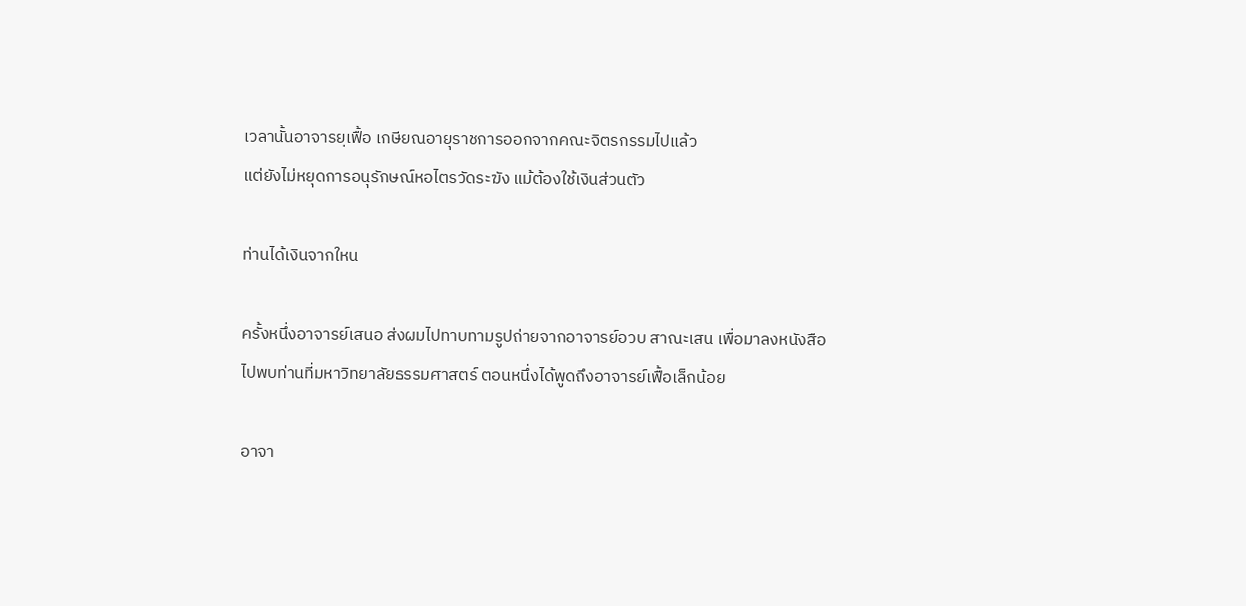เวลานั้นอาจารยฺเฟื้อ เกษียณอายุราชการออกจากคณะจิตรกรรมไปแล้ว
แต่ยังไม่หยุดการอนุรักษณ์หอไตรวัดระฆัง แม้ต้องใช้เงินส่วนตัว

ท่านได้เงินจากใหน

ครั้งหนึ่งอาจารย์เสนอ ส่งผมไปทาบทามรูปถ่ายจากอาจารย์อวบ สาณะเสน เพื่อมาลงหนังสือ
ไปพบท่านที่มหาวิทยาลัยธรรมศาสตร์ ตอนหนึ่งได้พูดถึงอาจารย์เฟื้อเล็กน้อย

อาจา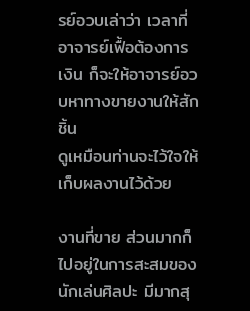รย์อวบเล่าว่า เวลาที่อาจารย์เฟื้อต้องการเงิน ก็จะให้อาจารย์อวบหาทางขายงานให้สักชิ้น
ดูเหมือนท่านจะไว้ใจให้เก็บผลงานไว้ด้วย

งานที่ขาย ส่วนมากก็ไปอยู่ในการสะสมของนักเล่นศิลปะ มีมากสุ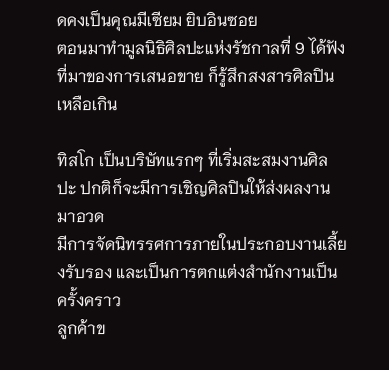ดคงเป็นคุณมีเซียม ยิบอินซอย
ตอนมาทำมูลนิธิศิลปะแห่งรัชกาลที่ 9 ได้ฟังที่มาของการเสนอขาย ก็รู้สึกสงสารศิลปินเหลือเกิน

ทิสโก เป็นบริษัทแรกๆ ที่เริ่มสะสมงานศิลปะ ปกติก็จะมีการเชิญศิลปินให้ส่งผลงานมาอวด
มีการจัดนิทรรศการภายในประกอบงานเลี้ยงรับรอง และเป็นการตกแต่งสำนักงานเป็นครั้งคราว
ลูกค้าข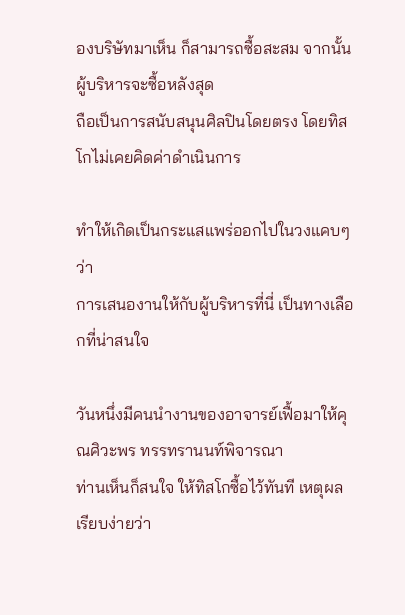องบริษัทมาเห็น ก็สามารถซื้อสะสม จากนั้นผู้บริหารจะซื้อหลังสุด
ถือเป็นการสนับสนุนศิลปินโดยตรง โดยทิสโกไม่เคยคิดค่าดำเนินการ

ทำให้เกิดเป็นกระแสแพร่ออกไปในวงแคบๆ ว่า
การเสนองานให้กับผู้บริหารที่นี่ เป็นทางเลือกที่น่าสนใจ

วันหนึ่งมีคนนำงานของอาจารย์เฟื้อมาให้คุณศิวะพร ทรรทรานนท์พิจารณา
ท่านเห็นก็สนใจ ให้ทิสโกซื้อไว้ทันที เหตุผลเรียบง่ายว่า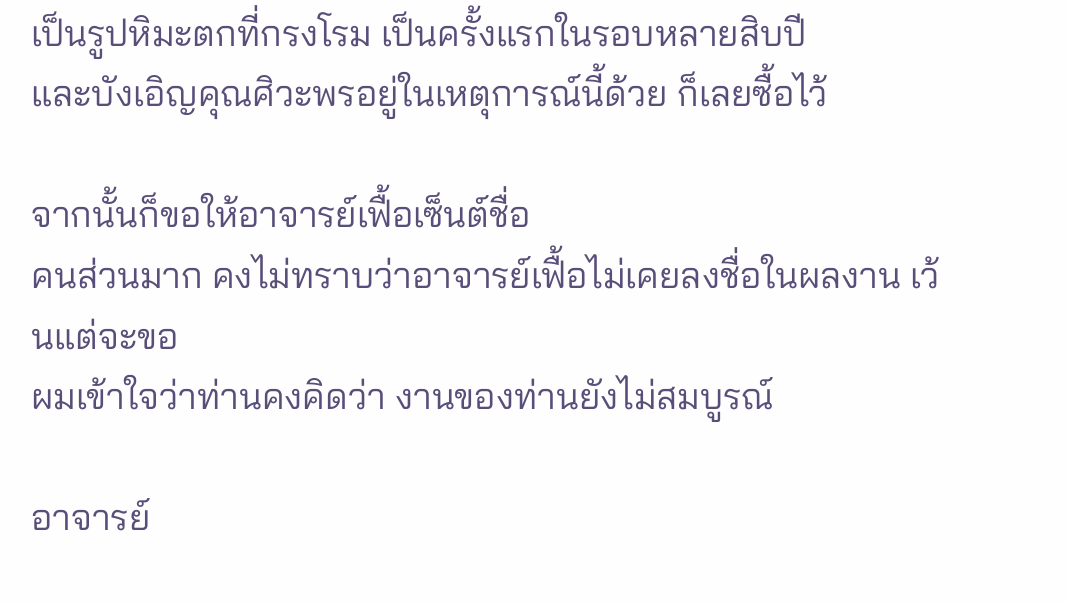เป็นรูปหิมะตกที่กรงโรม เป็นครั้งแรกในรอบหลายสิบปี
และบังเอิญคุณศิวะพรอยู่ในเหตุการณ์นี้ด้วย ก็เลยซื้อไว้

จากนั้นก็ขอให้อาจารย์เฟื้อเซ็นต์ชื่อ
คนส่วนมาก คงไม่ทราบว่าอาจารย์เฟื้อไม่เคยลงชื่อในผลงาน เว้นแต่จะขอ
ผมเข้าใจว่าท่านคงคิดว่า งานของท่านยังไม่สมบูรณ์

อาจารย์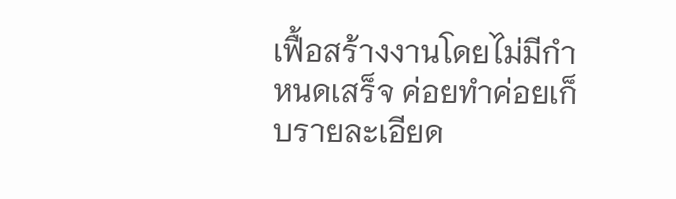เฟื้อสร้างงานโดยไม่มีกำหนดเสร็จ ค่อยทำค่อยเก็บรายละเอียด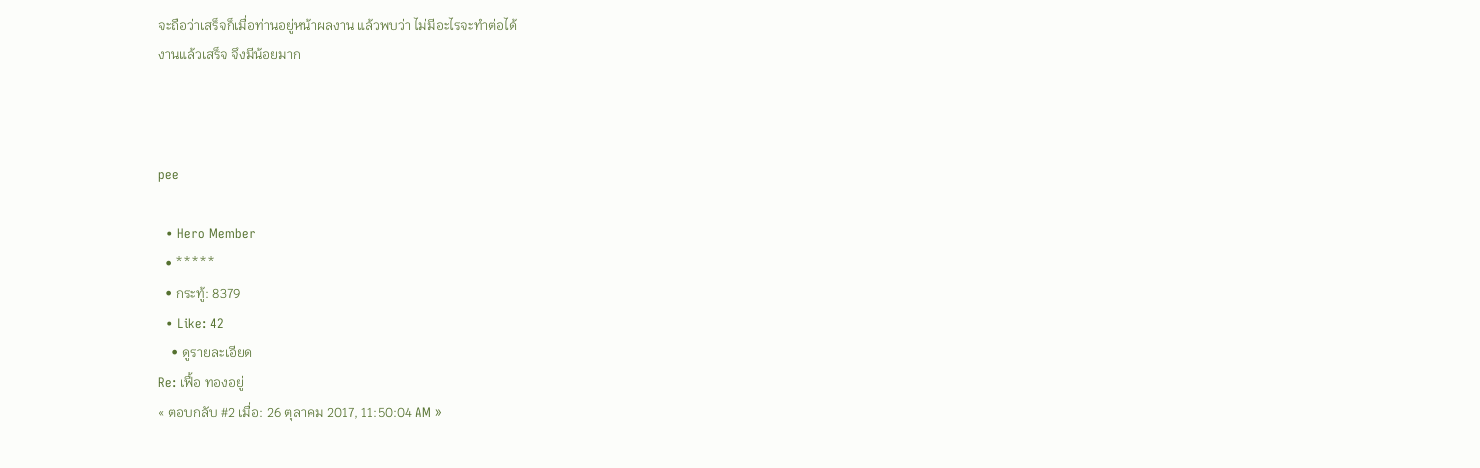จะถือว่าเสร็จก็เมื่อท่านอยู่หน้าผลงาน แล้วพบว่า ไม่มีอะไรจะทำต่อได้
งานแล้วเสร็จ จึงมีน้อยมาก



pee

  • Hero Member
  • *****
  • กระทู้: 8379
  • Like: 42
    • ดูรายละเอียด
Re: เฟื้อ ทองอยู่
« ตอบกลับ #2 เมื่อ: 26 ตุลาคม 2017, 11:50:04 AM »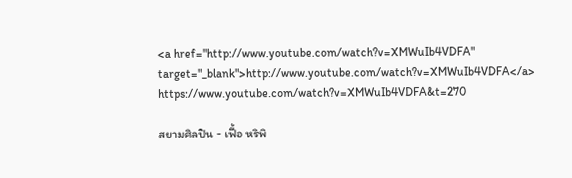<a href="http://www.youtube.com/watch?v=XMWuIb4VDFA" target="_blank">http://www.youtube.com/watch?v=XMWuIb4VDFA</a>
https://www.youtube.com/watch?v=XMWuIb4VDFA&t=270

สยามศิลปิน - เฟื้อ หริพิ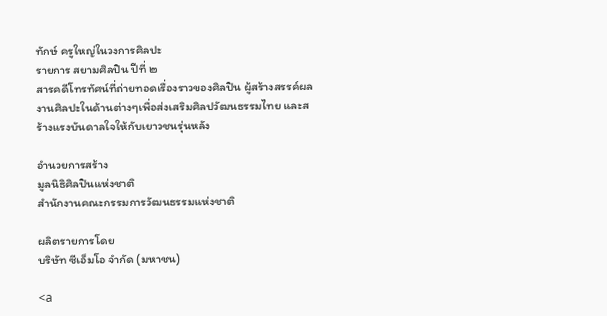ทักษ์ ครูใหญ่ในวงการศิลปะ
รายการ สยามศิลปิน ปีที่ ๒
สารคดีโทรทัศน์ที่ถ่ายทอดเรื่องราวของศิลปิน ผู้สร้างสรรค์ผลงานศิลปะในด้านต่างๆเพื่อส่งเสริมศิลปวัฒนธรรมไทย และสร้างแรงบันดาลใจให้กับเยาวชนรุ่นหลัง

อำนวยการสร้าง
มูลนิธิศิลปินแห่งชาติ
สำนักงานคณะกรรมการวัฒนธรรมแห่งชาติ

ผลิตรายการโดย
บริษัท ซีเอ็มโอ จำกัด (มหาชน)

<a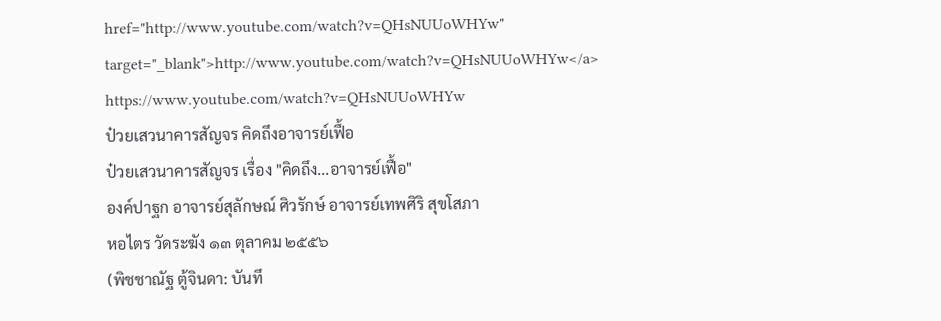href="http://www.youtube.com/watch?v=QHsNUUoWHYw" target="_blank">http://www.youtube.com/watch?v=QHsNUUoWHYw</a>
https://www.youtube.com/watch?v=QHsNUUoWHYw
ป๋วยเสวนาคารสัญจร คิดถึงอาจารย์เฟื้อ
ป๋วยเสวนาคารสัญจร เรื่อง "คิดถึง...อาจารย์เฟื้อ"
องค์ปาฐก อาจารย์สุลักษณ์ ศิวรักษ์ อาจารย์เทพศิริ สุขโสภา
หอไตร วัดระฆัง ๑๓ ตุลาคม ๒๕๕๖
(พิชชาณัฐ ตู้จินดา: บันทึ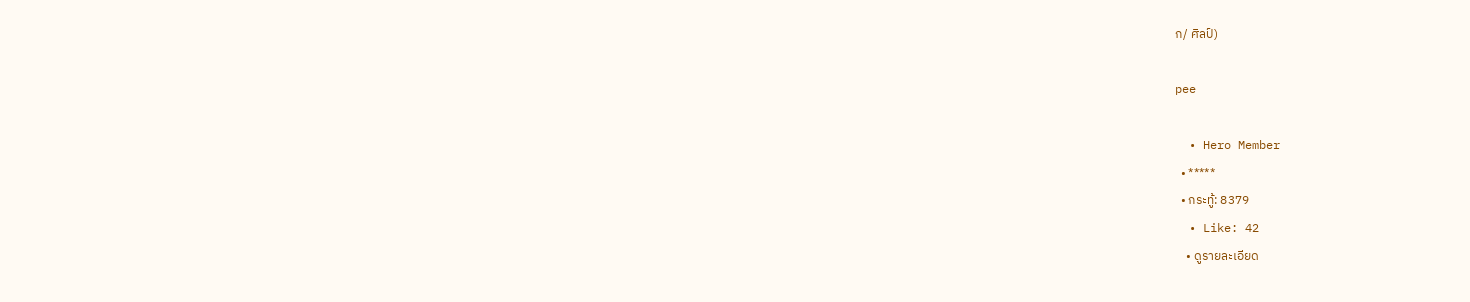ก/ ศิลป์)

pee

  • Hero Member
  • *****
  • กระทู้: 8379
  • Like: 42
    • ดูรายละเอียด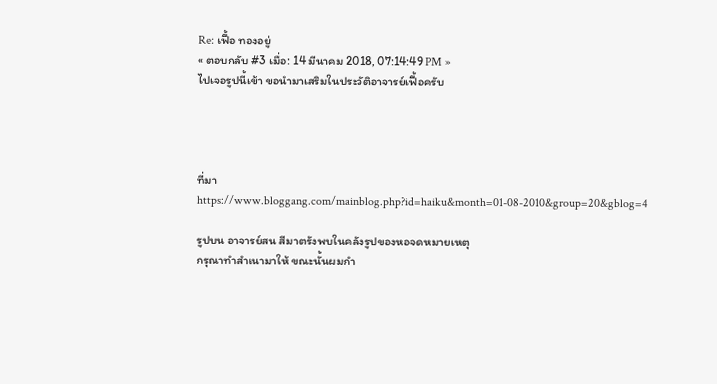Re: เฟื้อ ทองอยู่
« ตอบกลับ #3 เมื่อ: 14 มีนาคม 2018, 07:14:49 PM »
ไปเจอรูปนี้เข้า ขอนำมาเสริมในประวัติอาจารย์เฟื้อครับ




ที่มา https://www.bloggang.com/mainblog.php?id=haiku&month=01-08-2010&group=20&gblog=4

รูปบน อาจารย์สน สีมาตรังพบในคลังรูปของหอจดหมายเหตุ
กรุณาทำสำเนามาให้ ขณะนั้นผมกำ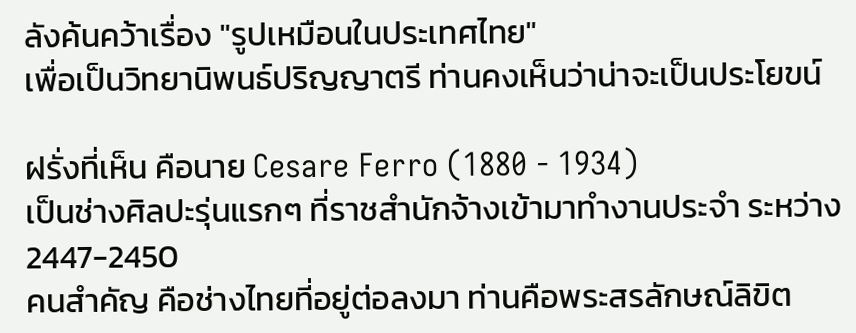ลังค้นคว้าเรื่อง "รูปเหมือนในประเทศไทย"
เพื่อเป็นวิทยานิพนธ์ปริญญาตรี ท่านคงเห็นว่าน่าจะเป็นประโยขน์

ฝรั่งที่เห็น คือนาย Cesare Ferro (1880 - 1934)
เป็นช่างศิลปะรุ่นแรกๆ ที่ราชสำนักจ้างเข้ามาทำงานประจำ ระหว่าง 2447-2450
คนสำคัญ คือช่างไทยที่อยู่ต่อลงมา ท่านคือพระสรลักษณ์ลิขิต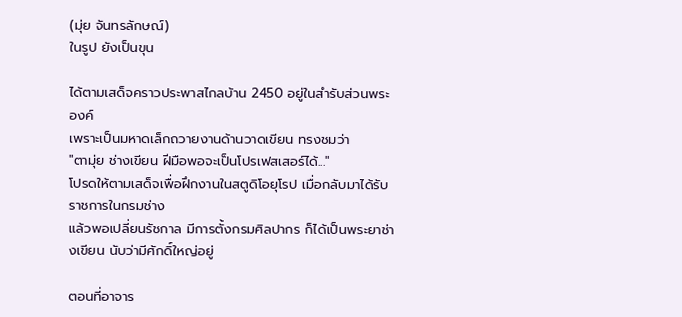(มุ่ย จันทรลักษณ์)
ในรูป ยังเป็นขุน

ได้ตามเสด็จคราวประพาสไกลบ้าน 2450 อยู่ในสำรับส่วนพระองค์
เพราะเป็นมหาดเล็กถวายงานด้านวาดเขียน ทรงชมว่า
"ตามุ่ย ช่างเขียน ฝีมือพอจะเป็นโปรเฟสเสอร์ได้..."
โปรดให้ตามเสด็จเพื่อฝึกงานในสตูดิโอยุโรป เมื่อกลับมาได้รับราชการในกรมช่าง
แล้วพอเปลี่ยนรัชกาล มีการตั้งกรมศิลปากร ก็ได้เป็นพระยาช่างเขียน นับว่ามีศักดิ์ใหญ่อยู่

ตอนที่อาจาร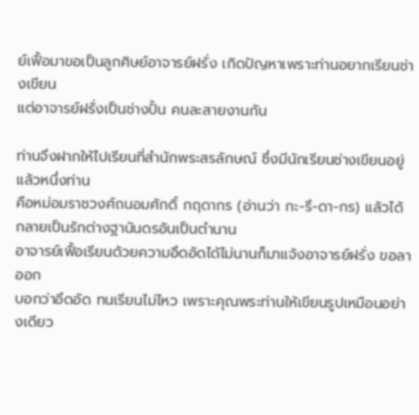ย์เฟื้อมาขอเป็นลูกศิษย์อาจารย์ฝรั่ง เกิดปัญหาเพราะท่านอยากเรียนช่างเขียน
แต่อาจารย์ฝรั่งเป็นช่างปั้น คนละสายงานกัน

ท่านจึงฝากให้ไปเรียนที่สำนักพระสรลักษณ์ ซึ่งมีนักเรียนช่างเขียนอยู่แล้วหนึ่งท่าน
คือหม่อมราชวงศ์ถนอมศักดิ์ กฤดากร (อ่านว่า กะ-รึ-ดา-กร) แล้วได้กลายเป็นรักต่างฐานันดรอันเป็นตำนาน
อาจารย์เฟื้อเรียนด้วยความอึดอัดได้ไม่นานก็มาแจ้งอาจารย์ฝรั่ง ขอลาออก
บอกว่าอึดอัด ทนเรียนไม่ไหว เพราะคุณพระท่านให้เขียนรูปเหมือนอย่างเดียว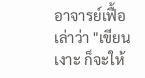อาจารย์เฟื้อเล่าว่า "เขียนเงาะ ก็จะให้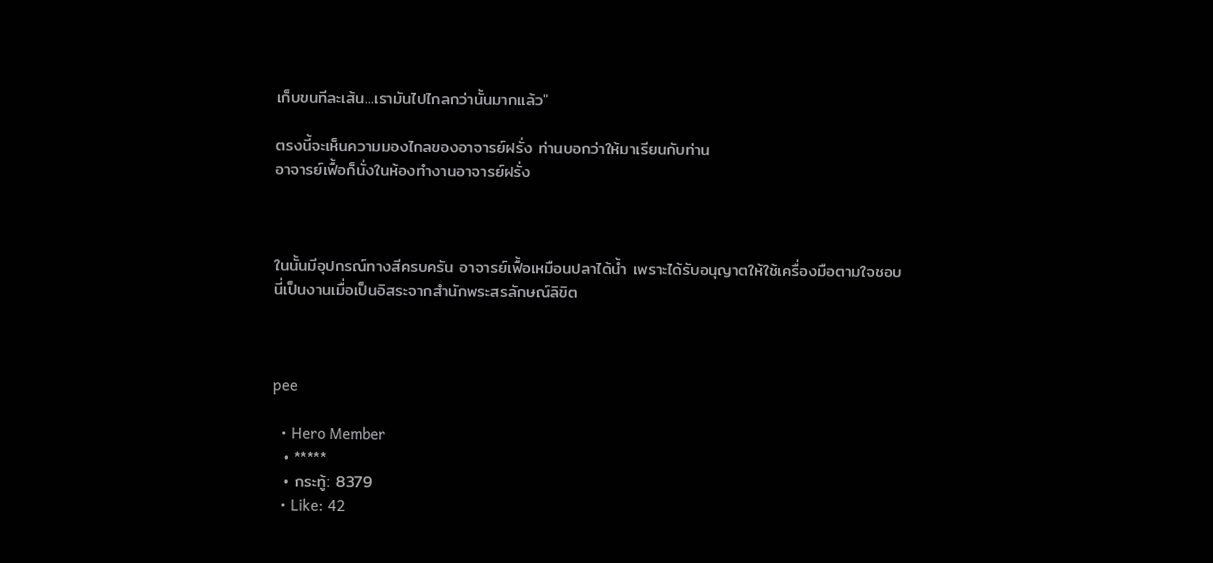เก็บขนทีละเส้น...เรามันไปไกลกว่านั้นมากแล้ว"

ตรงนี้จะเห็นความมองไกลของอาจารย์ฝรั่ง ท่านบอกว่าให้มาเรียนกับท่าน
อาจารย์เฟื้อก็นั่งในห้องทำงานอาจารย์ฝรั่ง



ในนั้นมีอุปกรณ์ทางสีครบครัน อาจารย์เฟื้อเหมือนปลาได้น้ำ เพราะได้รับอนุญาตให้ใช้เครื่องมือตามใจชอบ
นี่เป็นงานเมื่อเป็นอิสระจากสำนักพระสรลักษณ์ลิขิต



pee

  • Hero Member
  • *****
  • กระทู้: 8379
  • Like: 42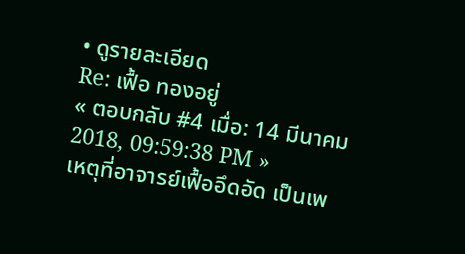• ดูรายละเอียด
Re: เฟื้อ ทองอยู่
« ตอบกลับ #4 เมื่อ: 14 มีนาคม 2018, 09:59:38 PM »
เหตุที่อาจารย์เฟื้ออึดอัด เป็นเพ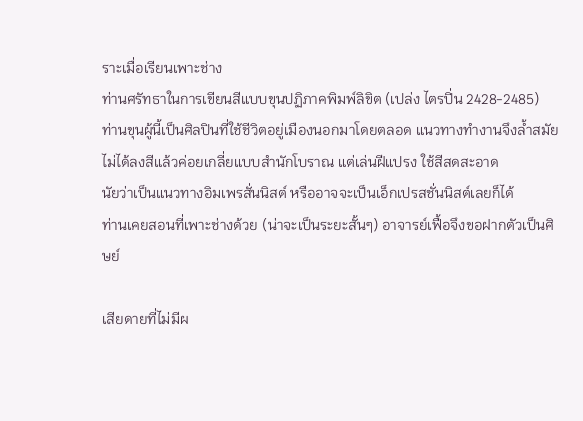ราะเมื่อเรียนเพาะช่าง
ท่านศรัทธาในการเขียนสีแบบขุนปฏิภาคพิมพ์ลิขิต (เปล่ง ไตรปิ่น 2428-2485)
ท่านขุนผู้นี้เป็นศิลปินที่ใช้ชีวิตอยู่เมืองนอกมาโดยตลอด แนวทางทำงานจึงล้ำสมัย
ไม่ได้ลงสีแล้วค่อยเกลี่ยแบบสำนักโบราณ แต่เล่นฝีแปรง ใช้สีสดสะอาด
นัยว่าเป็นแนวทางอิมเพรสั่นนิสต์ หรืออาจจะเป็นเอ็กเปรสชั่นนิสต์เลยก็ได้
ท่านเคยสอนที่เพาะช่างด้วย (น่าจะเป็นระยะสั้นๆ) อาจารย์เฟื้อจึงขอฝากตัวเป็นศิษย์

เสียดายที่ไม่มีผ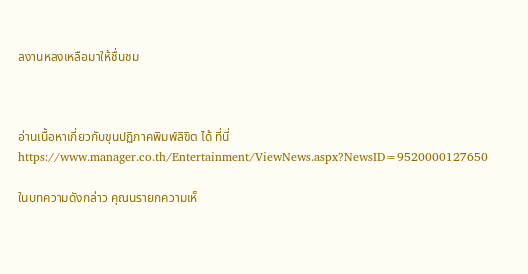ลงานหลงเหลือมาให้ชื่นชม



อ่านเนื้อหาเกี่ยวกับขุนปฏิภาคพิมพ์ลิขิต ได้ ที่นี่
https://www.manager.co.th/Entertainment/ViewNews.aspx?NewsID=9520000127650

ในบทความดังกล่าว คุณนรายกความเห็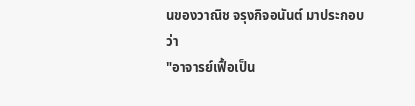นของวาณิช จรุงกิจอนันต์ มาประกอบว่า
"อาจารย์เฟื้อเป็น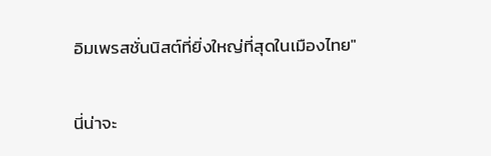อิมเพรสชั่นนิสต์ที่ยิ่งใหญ่ที่สุดในเมืองไทย"

นี่น่าจะ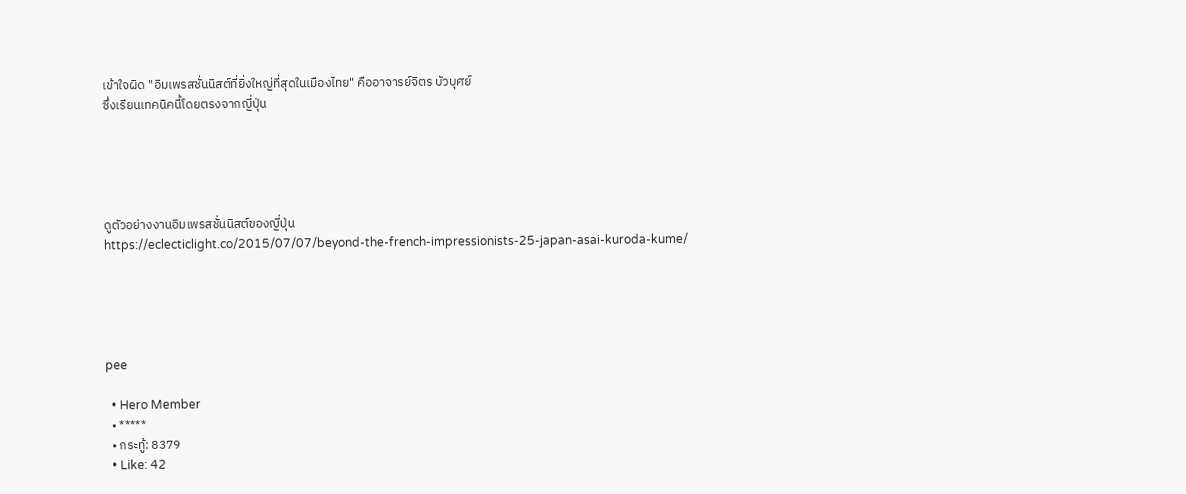เข้าใจผิด "อิมเพรสชั่นนิสต์ที่ยิ่งใหญ่ที่สุดในเมืองไทย" คืออาจารย์จิตร บัวบุศย์
ซึ่งเรียนเทคนิคนี้โดยตรงจากญี่ปุ่น





ดูตัวอย่างงานอิมเพรสชั่นนิสต์ของญี่ปุ่น
https://eclecticlight.co/2015/07/07/beyond-the-french-impressionists-25-japan-asai-kuroda-kume/





pee

  • Hero Member
  • *****
  • กระทู้: 8379
  • Like: 42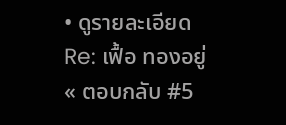• ดูรายละเอียด
Re: เฟื้อ ทองอยู่
« ตอบกลับ #5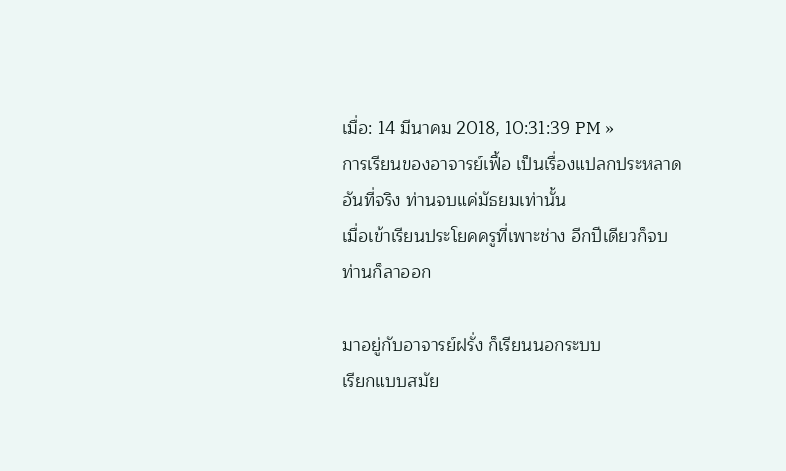เมื่อ: 14 มีนาคม 2018, 10:31:39 PM »
การเรียนของอาจารย์เฟื้อ เป็นเรื่องแปลกประหลาด
อันที่จริง ท่านจบแค่มัธยมเท่านั้น
เมื่อเข้าเรียนประโยคครูที่เพาะช่าง อีกปีเดียวก็จบ
ท่านก็ลาออก

มาอยู่กับอาจารย์ฝรั่ง ก็เรียนนอกระบบ
เรียกแบบสมัย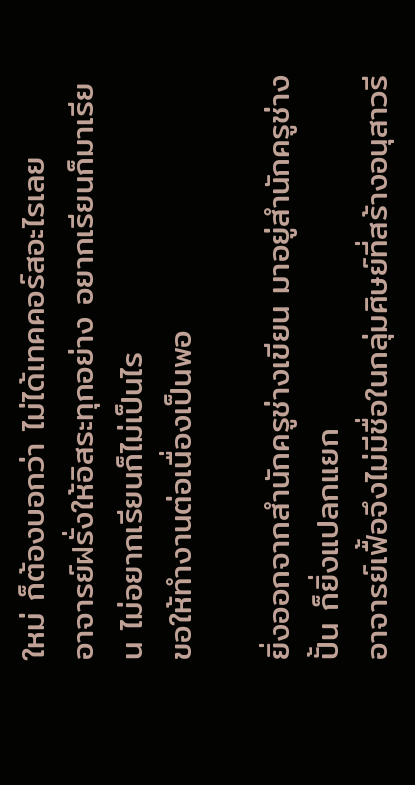ใหม่ ก็ต้องบอกว่า ไม่ได้เทคคอร์สอะไรเลย
อาจารย์ฝรั่งให้อิสระทุกอย่าง อยากเรียนก็มาเรียน ไม่อยากเรียนก็ไม่เป็นไร
ขอให้ทำงานต่อเนื่องเป็นพอ

ยิ่งออกจากสำนักครูช่างเขียน มาอยู่สำนักครูช่างปั้น ก็ยิ่งแปลกแยก
อาจารย์เฟื้อจึงไม่มีชื่อในกลุ่มศิษย์ที่สร้างอนุสาวรี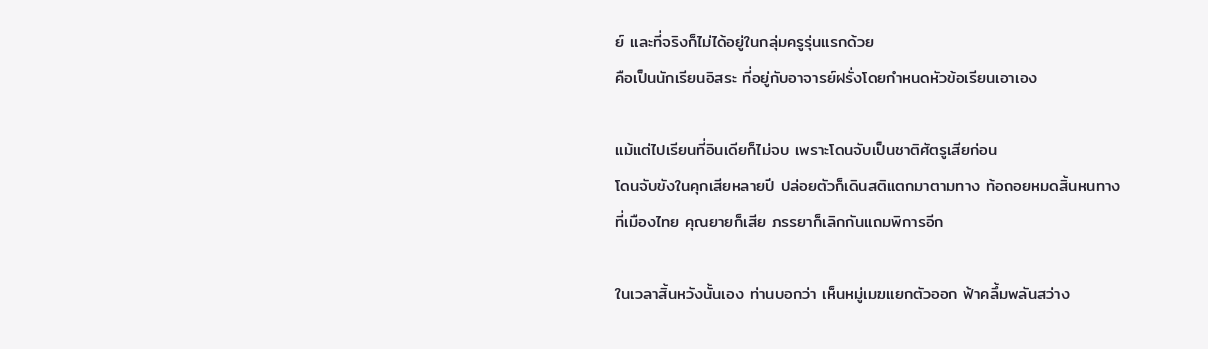ย์ และที่จริงก็ไม่ได้อยู่ในกลุ่มครูรุ่นแรกด้วย
คือเป็นนักเรียนอิสระ ที่อยู่กับอาจารย์ฝรั่งโดยกำหนดหัวข้อเรียนเอาเอง

แม้แต่ไปเรียนที่อินเดียก็ไม่จบ เพราะโดนจับเป็นชาติศัตรูเสียก่อน
โดนจับขังในคุกเสียหลายปี ปล่อยตัวก็เดินสติแตกมาตามทาง ท้อถอยหมดสิ้นหนทาง
ที่เมืองไทย คุณยายก็เสีย ภรรยาก็เลิกกันแถมพิการอีก

ในเวลาสิ้นหวังนั้นเอง ท่านบอกว่า เห็นหมู่เมฆแยกตัวออก ฟ้าคลึ้มพลันสว่าง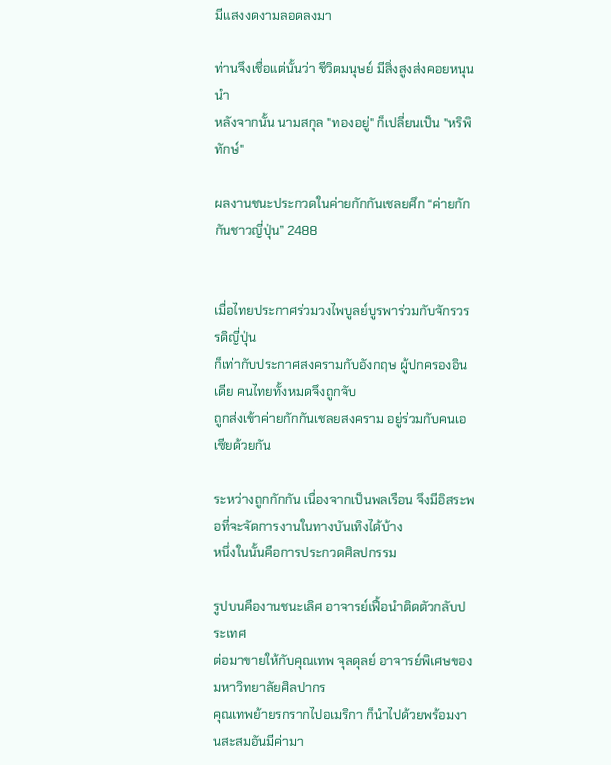มีแสงงดงามลอดลงมา

ท่านจึงเชื่อแต่นั้นว่า ชีวิตมนุษย์ มีสิ่งสูงส่งคอยหนุนนำ
หลังจากนั้น นามสกุล "ทองอยู่" ก็เปลี่ยนเป็น "หริพิทักษ์"

ผลงานชนะประกวดในค่ายกักกันเชลยศึก “ค่ายกักกันชาวญี่ปุ่น” 2488


เมื่อไทยประกาศร่วมวงไพบูลย์บูรพาร่วมกับจักรวรรดิญี่ปุ่น
ก็เท่ากับประกาศสงครามกับอังกฤษ ผู้ปกครองอินเดีย คนไทยทั้งหมดจึงถูกจับ
ถูกส่งเข้าค่ายกักกันเชลยสงคราม อยู่ร่วมกับคนเอเซียด้วยกัน

ระหว่างถูกกักกัน เนื่องจากเป็นพลเรือน จึงมีอิสระพอที่จะจัดการงานในทางบันเทิงได้บ้าง
หนึ่งในนั้นคือการประกวดศิลปกรรม

รูปบนคืองานชนะเลิศ อาจารย์เฟื้อนำติดตัวกลับประเทศ
ต่อมาขายให้กับคุณเทพ จุลดุลย์ อาจารย์พิเศษของมหาวิทยาลัยศิลปากร
คุณเทพย้ายรกรากไปอเมริกา ก็นำไปด้วยพร้อมงานสะสมอันมีค่ามา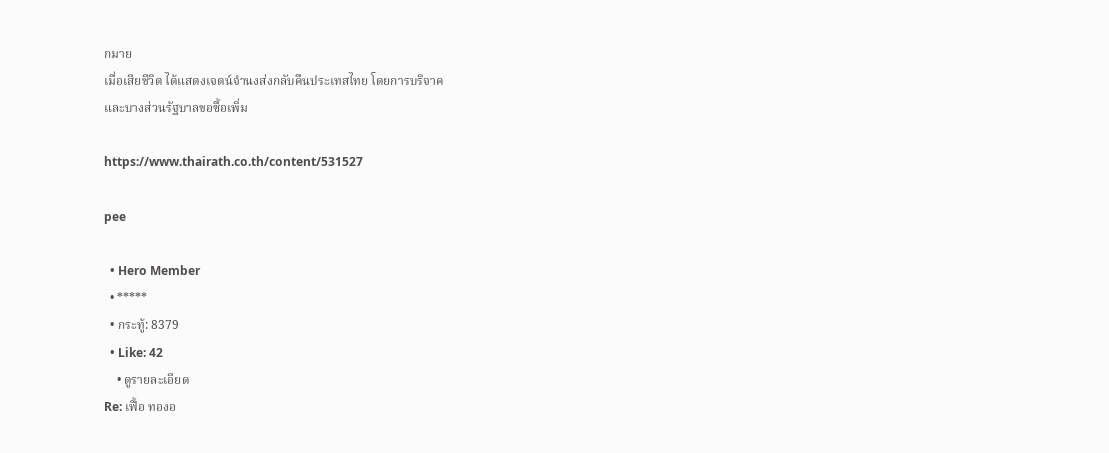กมาย
เมื่อเสียชีวิต ได้แสดงเจตน์จำนงส่งกลับคืนประเทสไทย โดยการบริจาค
และบางส่วนรัฐบาลขอซื้อเพิ่ม

https://www.thairath.co.th/content/531527

pee

  • Hero Member
  • *****
  • กระทู้: 8379
  • Like: 42
    • ดูรายละเอียด
Re: เฟื้อ ทองอ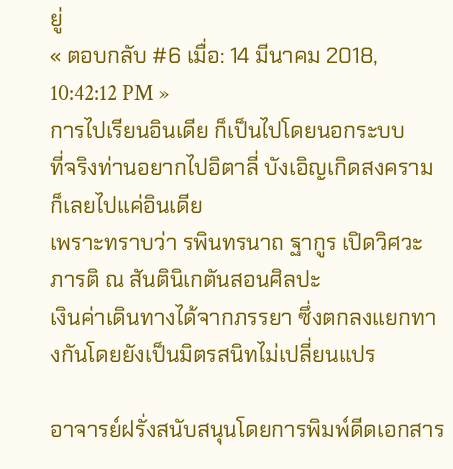ยู่
« ตอบกลับ #6 เมื่อ: 14 มีนาคม 2018, 10:42:12 PM »
การไปเรียนอินเดีย ก็เป็นไปโดยนอกระบบ
ที่จริงท่านอยากไปอิตาลี่ บังเอิญเกิดสงคราม ก็เลยไปแค่อินเดีย
เพราะทราบว่า รพินทรนาถ ฐากูร เปิดวิศวะภารติ ณ สันตินิเกตันสอนศิลปะ
เงินค่าเดินทางได้จากภรรยา ซึ่งตกลงแยกทางกันโดยยังเป็นมิตรสนิทไม่เปลี่ยนแปร

อาจารย์ฝรั่งสนับสนุนโดยการพิมพ์ดีดเอกสาร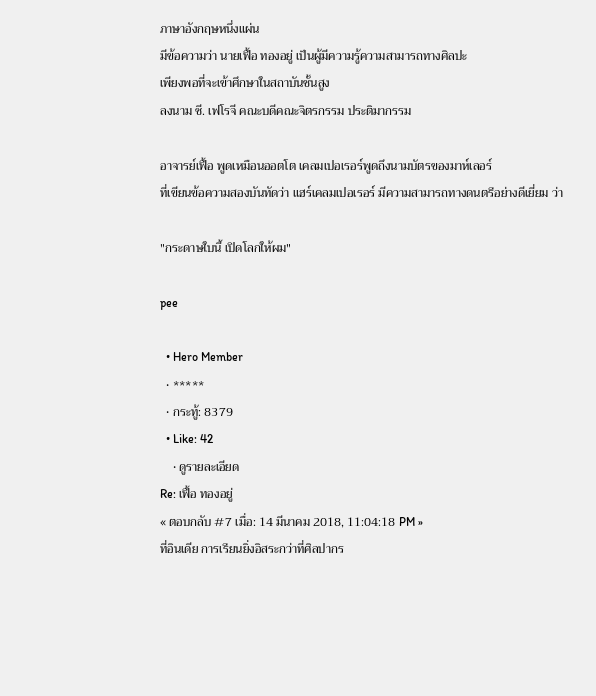ภาษาอังกฤษหนึ่งแผ่น
มีข้อความว่า นายเฟื้อ ทองอยู่ เป็นผู้มีความรู้ความสามารถทางศิลปะ
เพียงพอที่จะเข้าศึกษาในสถาบันชั้นสูง
ลงนาม ซี. เฟโรจี คณะบดีคณะจิตรกรรม ประติมากรรม

อาจารย์เฟื้อ พูดเหมือนออตโต เคลมเปอเรอร์พูดถึงนามบัตรของมาห์เลอร์
ที่เขียนข้อความสองบันทัดว่า แฮร์เคลมเปอเรอร์ มีความสามารถทางดนตรีอย่างดีเยี่ยม ว่า

"กระดาษใบนี้ เปิดโลกให้ผม"

pee

  • Hero Member
  • *****
  • กระทู้: 8379
  • Like: 42
    • ดูรายละเอียด
Re: เฟื้อ ทองอยู่
« ตอบกลับ #7 เมื่อ: 14 มีนาคม 2018, 11:04:18 PM »
ที่อินเดีย การเรียนยิ่งอิสระกว่าที่ศิลปากร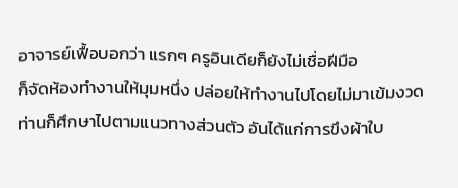อาจารย์เฟื้อบอกว่า แรกๆ ครูอินเดียก็ยังไม่เชื่อฝีมือ
ก็จัดห้องทำงานให้มุมหนึ่ง ปล่อยให้ทำงานไปโดยไม่มาเข้มงวด
ท่านก็ศึกษาไปตามแนวทางส่วนตัว อันได้แก่การขึงผ้าใบ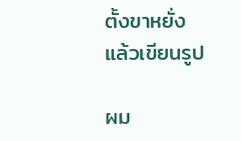ตั้งขาหยั่งแล้วเขียนรูป

ผม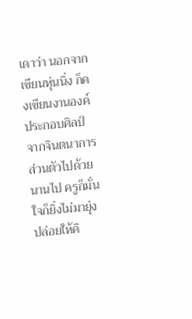เดาว่า นอกจากเขียนหุ่นนิ่ง ก็คงเขียนงานองค์ประกอบศิลป์จากจินตนาการส่วนตัวไปด้วย
นานไป ครูก็มั่นใจก็ยิ่งไม่มายุ่ง ปล่อยให้คิ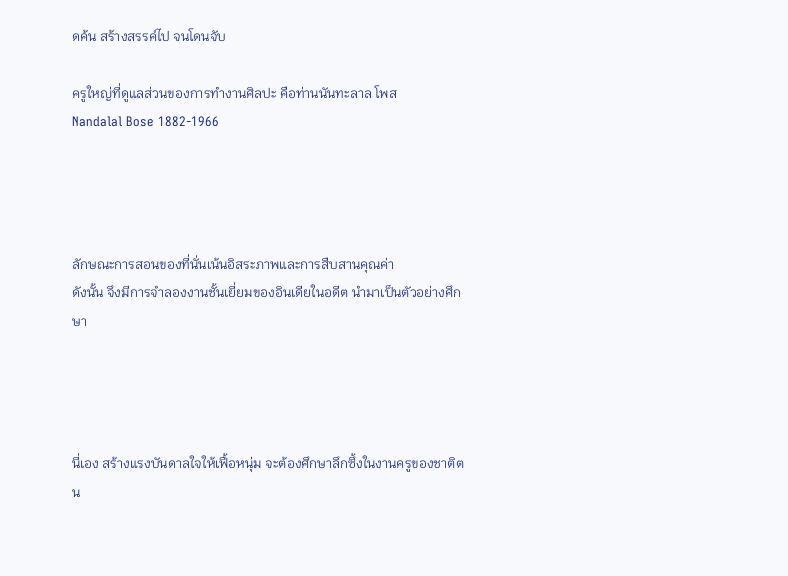ดค้น สร้างสรรค์ไป จนโดนจับ

ครูใหญ่ที่ดูแลส่วนของการทำงานศิลปะ คือท่านนันทะลาล โพส
Nandalal Bose 1882-1966




ลักษณะการสอนของที่นั่นเน้นอิสระภาพและการสืบสานคุณค่า
ดังนั้น จึงมีการจำลองงานชั้นเยี่ยมของอินเดียในอดีต นำมาเป็นตัวอย่างศึกษา




นี่เอง สร้างแรงบันดาลใจให้เฟื้อหนุ่ม จะต้องศึกษาลึกซึ้งในงานครูของชาติตน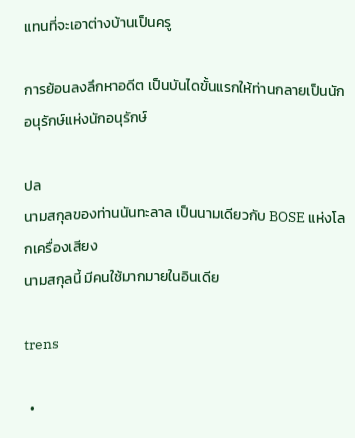แทนที่จะเอาต่างบ้านเป็นครู

การย้อนลงลึกหาอดีต เป็นบันไดขั้นแรกให้ท่านกลายเป็นนักอนุรักษ์แห่งนักอนุรักษ์

ปล
นามสกุลของท่านนันทะลาล เป็นนามเดียวกับ BOSE แห่งโลกเครื่องเสียง
นามสกุลนี้ มีคนใช้มากมายในอินเดีย

trens

  •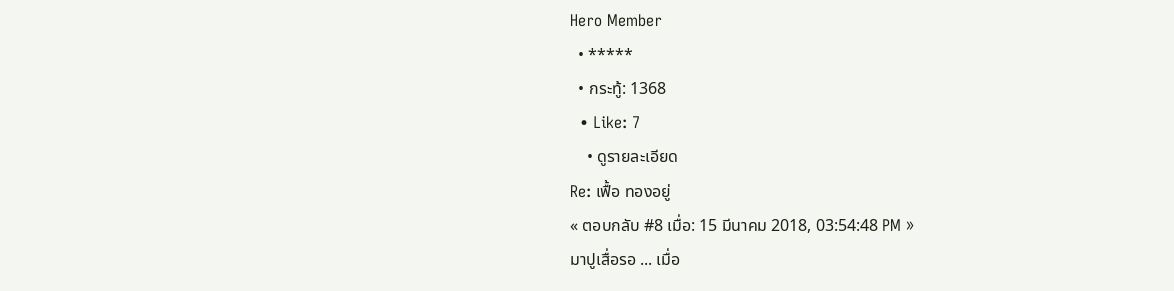Hero Member
  • *****
  • กระทู้: 1368
  • Like: 7
    • ดูรายละเอียด
Re: เฟื้อ ทองอยู่
« ตอบกลับ #8 เมื่อ: 15 มีนาคม 2018, 03:54:48 PM »
มาปูเสื่อรอ ... เมื่อ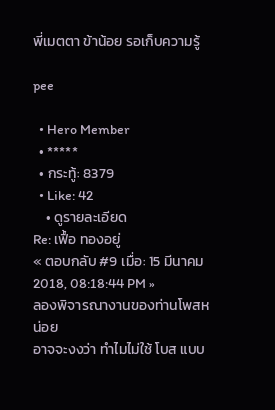พี่เมตตา ข้าน้อย รอเก็บความรู้

pee

  • Hero Member
  • *****
  • กระทู้: 8379
  • Like: 42
    • ดูรายละเอียด
Re: เฟื้อ ทองอยู่
« ตอบกลับ #9 เมื่อ: 15 มีนาคม 2018, 08:18:44 PM »
ลองพิจารณางานของท่านโพสหน่อย
อาจจะงงว่า ทำไมไม่ใช้ โบส แบบ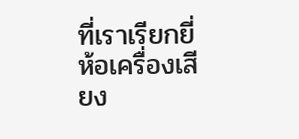ที่เราเรียกยี่ห้อเครื่องเสียง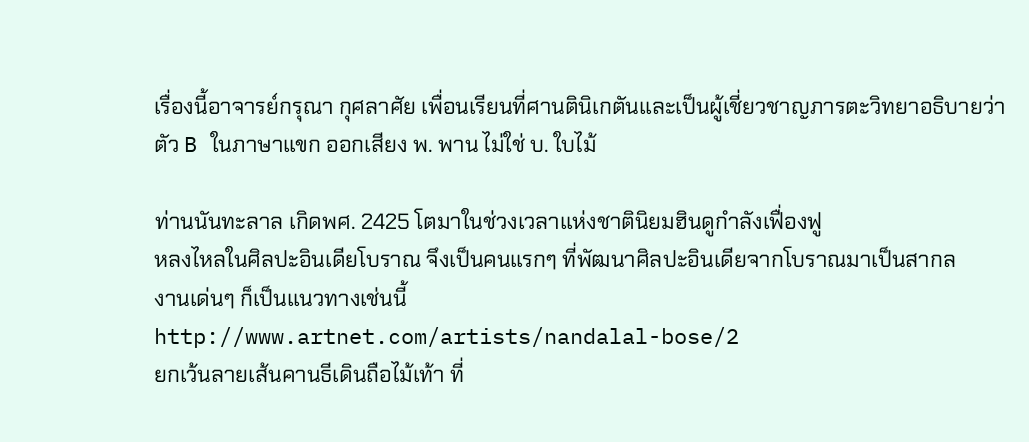เรื่องนี้อาจารย์กรุณา กุศลาศัย เพื่อนเรียนที่ศานตินิเกตันและเป็นผู้เชี่ยวชาญภารตะวิทยาอธิบายว่า
ตัว B ในภาษาแขก ออกเสียง พ. พาน ไม่ใช่ บ. ใบไม้

ท่านนันทะลาล เกิดพศ. 2425 โตมาในช่วงเวลาแห่งชาตินิยมฮินดูกำลังเฟื่องฟู
หลงไหลในศิลปะอินเดียโบราณ จึงเป็นคนแรกๆ ที่พัฒนาศิลปะอินเดียจากโบราณมาเป็นสากล
งานเด่นๆ ก็เป็นแนวทางเช่นนี้
http://www.artnet.com/artists/nandalal-bose/2
ยกเว้นลายเส้นคานธีเดินถือไม้เท้า ที่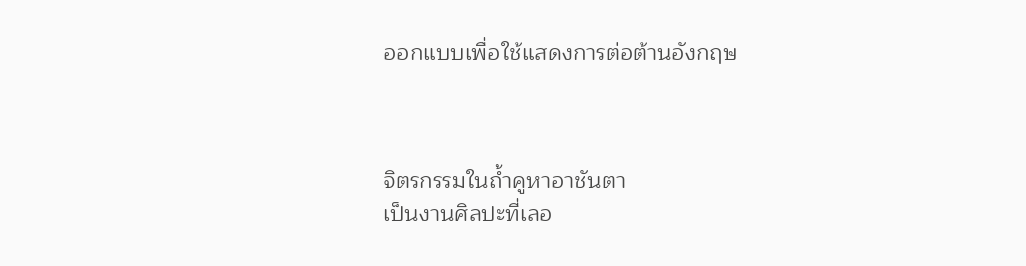ออกแบบเพื่อใช้แสดงการต่อต้านอังกฤษ



จิตรกรรมในถ้ำคูหาอาชันตา
เป็นงานศิลปะที่เลอ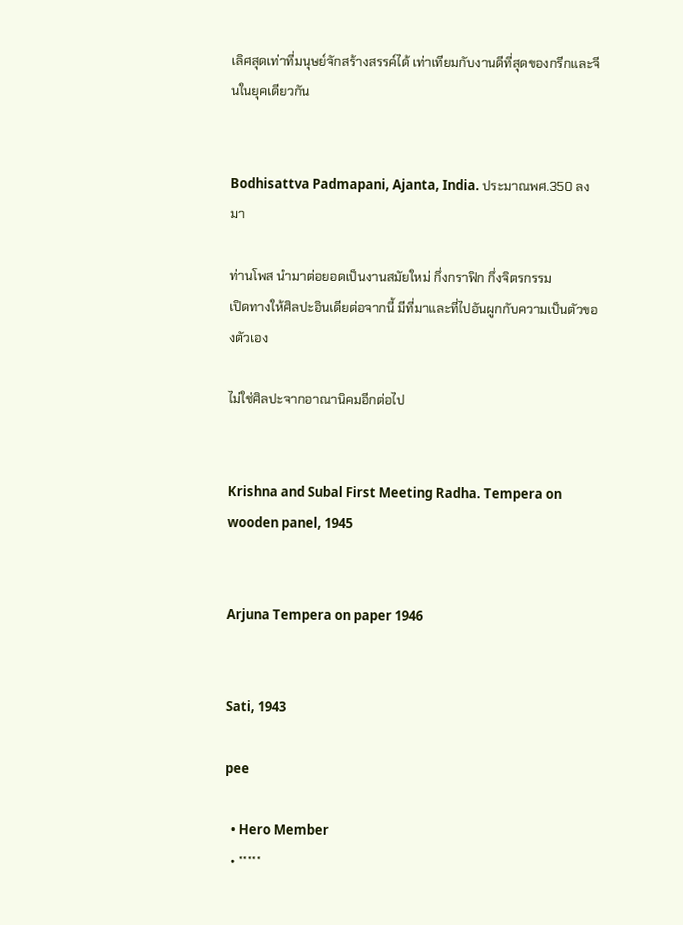เลิศสุดเท่าที่มนุษย์จักสร้างสรรค์ได้ เท่าเทียมกับงานดีที่สุดของกรีกและจีนในยุคเดียวกัน


Bodhisattva Padmapani, Ajanta, India. ประมาณพศ.350 ลงมา

ท่านโพส นำมาต่อยอดเป็นงานสมัยใหม่ กึ่งกราฟิก กึ่งจิตรกรรม
เปิดทางให้ศิลปะอินเดียต่อจากนี้ มีที่มาและที่ไปอันผูกกับความเป็นตัวของตัวเอง

ไม่ใช่ศิลปะจากอาณานิคมอีกต่อไป


Krishna and Subal First Meeting Radha. Tempera on wooden panel, 1945


Arjuna Tempera on paper 1946


Sati, 1943

pee

  • Hero Member
  • *****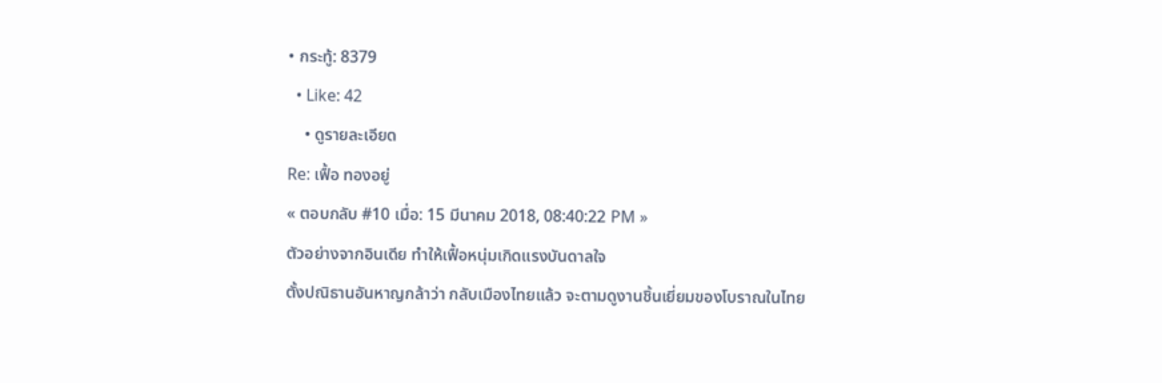• กระทู้: 8379
  • Like: 42
    • ดูรายละเอียด
Re: เฟื้อ ทองอยู่
« ตอบกลับ #10 เมื่อ: 15 มีนาคม 2018, 08:40:22 PM »
ตัวอย่างจากอินเดีย ทำให้เฟื้อหนุ่มเกิดแรงบันดาลใจ
ตั้งปณิธานอันหาญกล้าว่า กลับเมืองไทยแล้ว จะตามดูงานชิ้นเยี่ยมของโบราณในไทย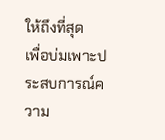ให้ถึงที่สุด
เพื่อบ่มเพาะประสบการณ์ความ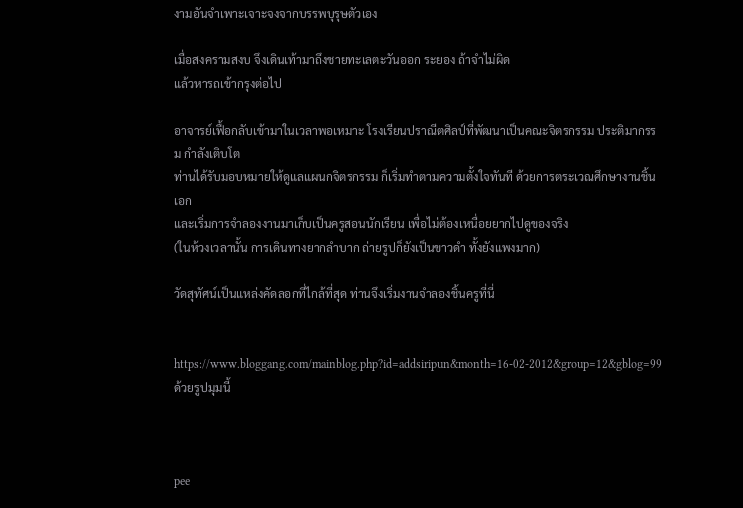งามอันจำเพาะเจาะจงจากบรรพบุรุษตัวเอง

เมื่อสงครามสงบ จึงเดินเท้ามาถึงชายทะเลตะวันออก ระยอง ถ้าจำไม่ผิด
แล้วหารถเข้ากรุงต่อไป

อาจารย์เฟื้อกลับเข้ามาในเวลาพอเหมาะ โรงเรียนปราณีตศิลป์ที่พัฒนาเป็นคณะจิตรกรรม ประติมากรรม กำลังเติบโต
ท่านได้รับมอบหมายให้ดูแลแผนกจิตรกรรม ก็เริ่มทำตามความตั้งใจทันที ด้วยการตระเวณศึกษางานชิ้นเอก
และเริ่มการจำลองงานมาเก็บเป็นครูสอนนักเรียน เพื่อไม่ต้องเหนื่อยยากไปดูของจริง
(ในห้วงเวลานั้น การเดินทางยากลำบาก ถ่ายรูปก็ยังเป็นขาวดำ ทั้งยังแพงมาก)

วัดสุทัศน์เป็นแหล่งคัดลอกที่ไกล้ที่สุด ท่านจึงเริ่มงานจำลองชิ้นครูที่นี่


https://www.bloggang.com/mainblog.php?id=addsiripun&month=16-02-2012&group=12&gblog=99
ด้วยรูปมุมนี้



pee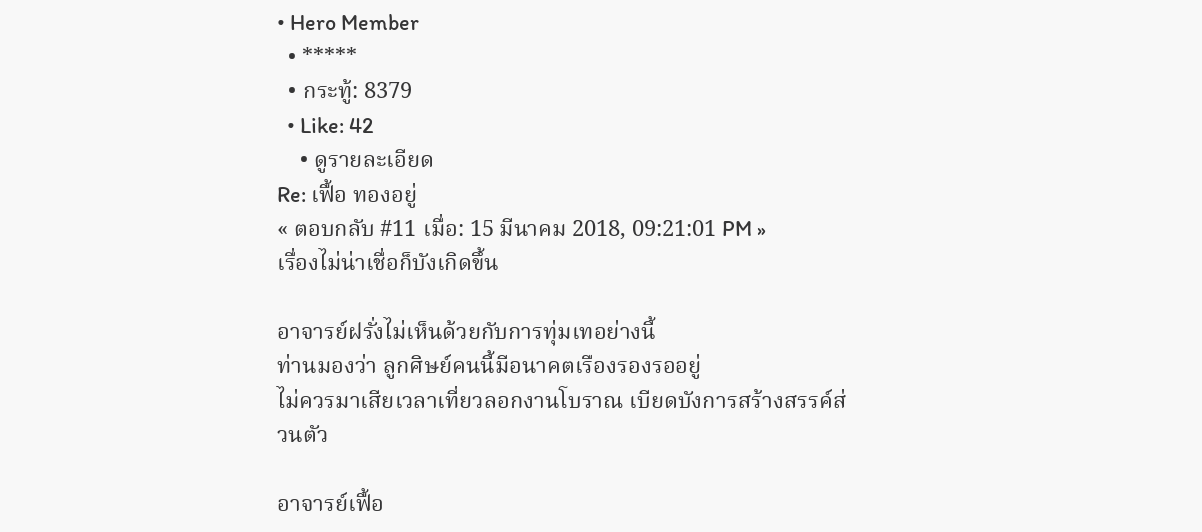• Hero Member
  • *****
  • กระทู้: 8379
  • Like: 42
    • ดูรายละเอียด
Re: เฟื้อ ทองอยู่
« ตอบกลับ #11 เมื่อ: 15 มีนาคม 2018, 09:21:01 PM »
เรื่องไม่น่าเชื่อก็บังเกิดขึ้น

อาจารย์ฝรั่งไม่เห็นด้วยกับการทุ่มเทอย่างนี้
ท่านมองว่า ลูกศิษย์คนนี้มีอนาคตเรืองรองรออยู่
ไม่ควรมาเสียเวลาเที่ยวลอกงานโบราณ เบียดบังการสร้างสรรค์ส่วนตัว

อาจารย์เฟื้อ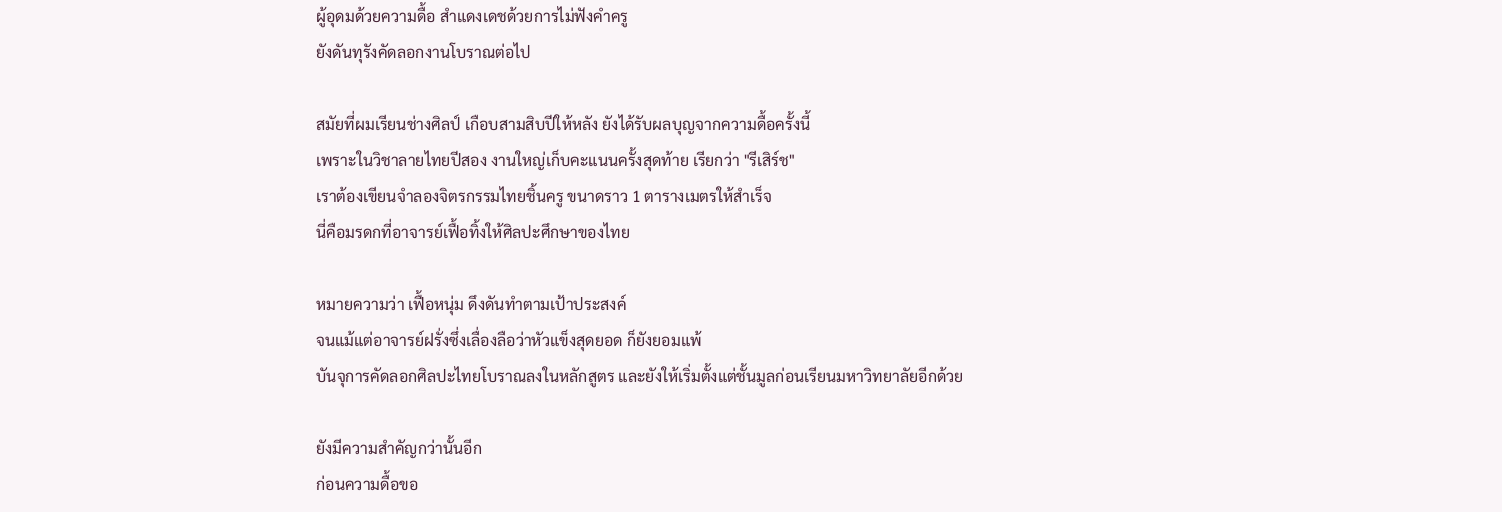ผู้อุดมด้วยความดื้อ สำแดงเดชด้วยการไม่ฟังคำครู
ยังดันทุรังคัดลอกงานโบราณต่อไป

สมัยที่ผมเรียนช่างศิลป์ เกือบสามสิบปีให้หลัง ยังได้รับผลบุญจากความดื้อครั้งนี้
เพราะในวิชาลายไทยปีสอง งานใหญ่เก็บคะแนนครั้งสุดท้าย เรียกว่า "รีเสิร์ช"
เราต้องเขียนจำลองจิตรกรรมไทยชิ้นครู ขนาดราว 1 ตารางเมตรให้สำเร็จ
นี่คือมรดกที่อาจารย์เฟื้อทิ้งให้ศิลปะศึกษาของไทย

หมายความว่า เฟื้อหนุ่ม ดึงดันทำตามเป้าประสงค์
จนแม้แต่อาจารย์ฝรั่งซึ่งเลื่องลือว่าหัวแข็งสุดยอด ก็ยังยอมแพ้
บันจุการคัดลอกศิลปะไทยโบราณลงในหลักสูตร และยังให้เริ่มตั้งแต่ชั้นมูลก่อนเรียนมหาวิทยาลัยอีกด้วย

ยังมีความสำคัญกว่านั้นอีก
ก่อนความดื้อขอ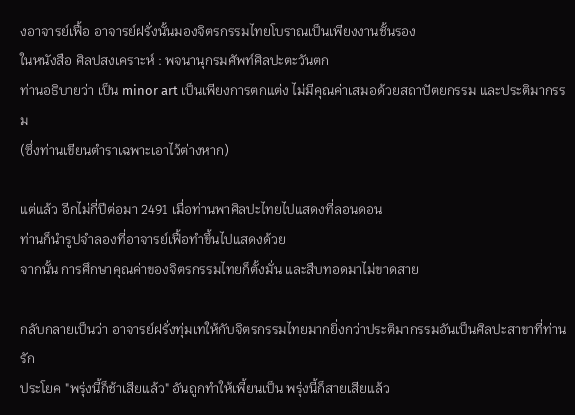งอาจารย์เฟื้อ อาจารย์ฝรั่งนั้นมองจิตรกรรมไทยโบราณเป็นเพียงงานชั้นรอง
ในหนังสือ ศิลปสงเคราะห์ : พจนานุกรมศัพท์ศิลปะตะวันตก
ท่านอธิบายว่า เป็น minor art เป็นเพียงการตกแต่ง ไม่มีคุณค่าเสมอด้วยสถาปัตยกรรม และประติมากรรม
(ซึ่งท่านเขียนตำราเฉพาะเอาไว้ต่างหาก)

แต่แล้ว อีกไม่กี่ปีต่อมา 2491 เมื่อท่านพาศิลปะไทยไปแสดงที่ลอนดอน
ท่านก็นำรูปจำลองที่อาจารย์เฟื้อทำขึ้นไปแสดงด้วย
จากนั้น การศึกษาคุณค่าของจิตรกรรมไทยก็ตั้งมั่น และสืบทอดมาไม่ขาดสาย

กลับกลายเป็นว่า อาจารย์ฝรั่งทุ่มเทให้กับจิตรกรรมไทยมากยิ่งกว่าประติมากรรมอันเป็นศิลปะสาขาที่ท่านรัก
ประโยค "พรุ่งนี้ก็ช้าเสียแล้ว" อันถูกทำให้เพี้ยนเป็น พรุ่งนี้ก็สายเสียแล้ว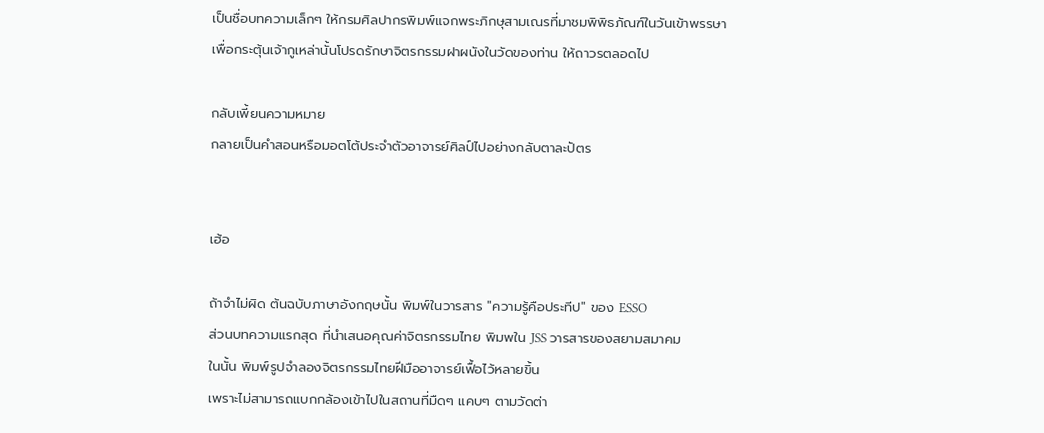เป็นชื่อบทความเล็กๆ ให้กรมศิลปากรพิมพ์แจกพระภิกษุสามเณรที่มาชมพิพิธภัณฑ์ในวันเข้าพรรษา
เพื่อกระตุ้นเจ้ากูเหล่านั้นโปรดรักษาจิตรกรรมฝาผนังในวัดของท่าน ให้ถาวรตลอดไป

กลับเพี้ยนความหมาย
กลายเป็นคำสอนหรือมอตโต้ประจำตัวอาจารย์ศิลป์ไปอย่างกลับตาละปัตร


เฮ้อ

ถ้าจำไม่ผิด ต้นฉบับภาษาอังกฤษนั้น พิมพ์ในวารสาร "ความรู้คือประทีป" ของ ESSO
ส่วนบทความแรกสุด ที่นำเสนอคุณค่าจิตรกรรมไทย พิมพใน JSS วารสารของสยามสมาคม
ในนั้น พิมพ์รูปจำลองจิตรกรรมไทยฝีมืออาจารย์เฟื้อไว้หลายขิ้น
เพราะไม่สามารถแบกกล้องเข้าไปในสถานที่มืดๆ แคบๆ ตามวัดต่า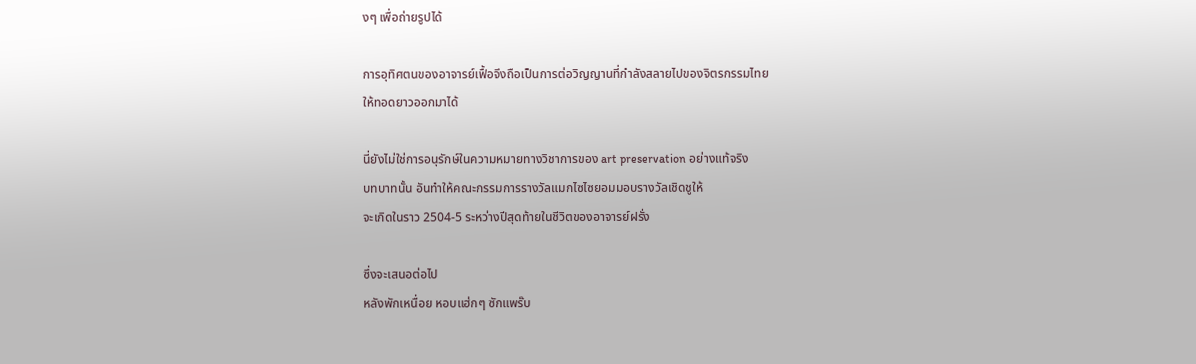งๆ เพื่อถ่ายรูปได้

การอุทิศตนของอาจารย์เฟื้อจึงถือเป็นการต่อวิญญานที่กำลังสลายไปของจิตรกรรมไทย
ให้ทอดยาวออกมาได้

นี่ยังไม่ใช่การอนุรักษ์ในความหมายทางวิชาการของ art preservation อย่างแท้จริง
บทบาทนั้น อันทำให้คณะกรรมการรางวัลแมกไซไซยอมมอบรางวัลเชิดชูให้
จะเกิดในราว 2504-5 ระหว่างปีสุดท้ายในชีวิตของอาจารย์ฝรั่ง

ซึ่งจะเสนอต่อไป
หลังพักเหนื่อย หอบแฮ่กๆ ซักแพร๊บ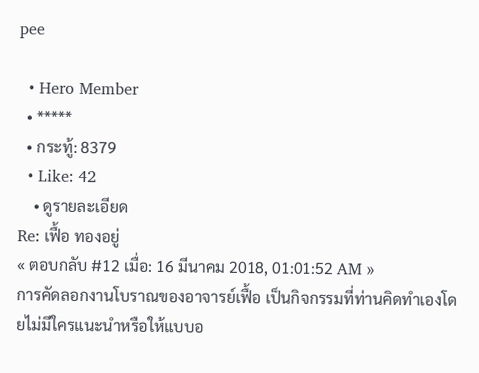pee

  • Hero Member
  • *****
  • กระทู้: 8379
  • Like: 42
    • ดูรายละเอียด
Re: เฟื้อ ทองอยู่
« ตอบกลับ #12 เมื่อ: 16 มีนาคม 2018, 01:01:52 AM »
การคัดลอกงานโบราณของอาจารย์เฟื้อ เป็นกิจกรรมที่ท่านคิดทำเองโดยไม่มีใครแนะนำหรือให้แบบอ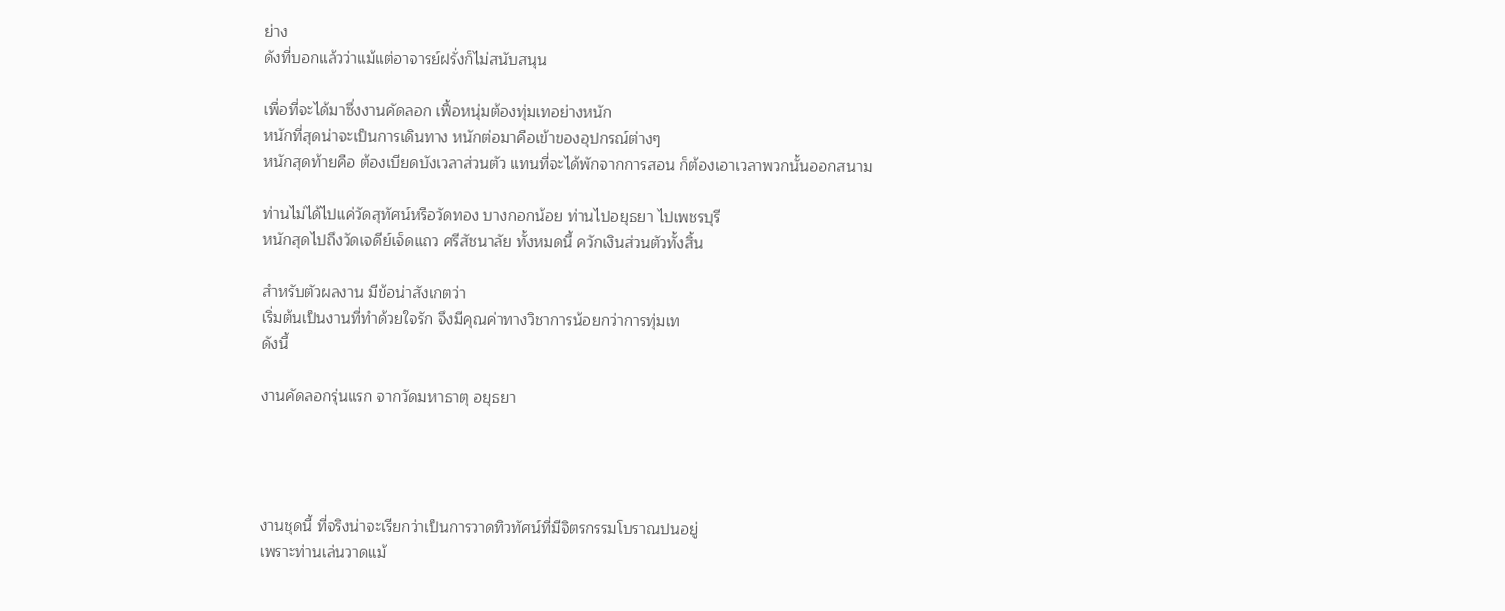ย่าง
ดังที่บอกแล้วว่าแม้แต่อาจารย์ฝรั่งก็ไม่สนับสนุน

เพื่อที่จะได้มาซึ่งงานคัดลอก เฟื้อหนุ่มต้องทุ่มเทอย่างหนัก
หนักที่สุดน่าจะเป็นการเดินทาง หนักต่อมาคือเข้าของอุปกรณ์ต่างๆ
หนักสุดท้ายคือ ต้องเบียดบังเวลาส่วนตัว แทนที่จะได้พักจากการสอน ก็ต้องเอาเวลาพวกนั้นออกสนาม

ท่านไม่ได้ไปแค่วัดสุทัศน์หรือวัดทอง บางกอกน้อย ท่านไปอยุธยา ไปเพชรบุรี
หนักสุดไปถึงวัดเจดีย์เจ็ดแถว ศรีสัชนาลัย ทั้งหมดนี้ ควักเงินส่วนตัวทั้งสิ้น

สำหรับตัวผลงาน มีข้อน่าสังเกตว่า
เริ่มต้นเป็นงานที่ทำด้วยใจรัก จึงมีคุณค่าทางวิชาการน้อยกว่าการทุ่มเท
ดังนี้

งานคัดลอกรุ่นแรก จากวัดมหาธาตุ อยุธยา




งานชุดนี้ ที่จริงน่าจะเรียกว่าเป็นการวาดทิวทัศน์ที่มีจิตรกรรมโบราณปนอยู่
เพราะท่านเล่นวาดแม้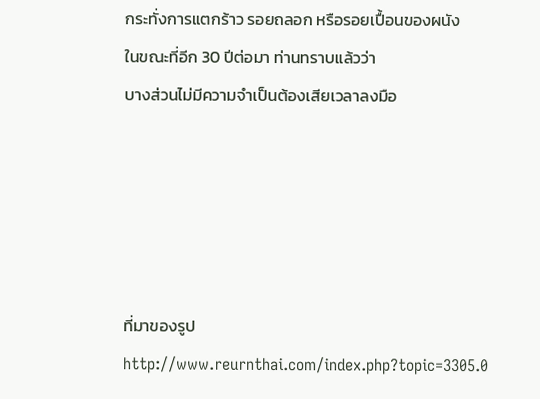กระทั่งการแตกร้าว รอยถลอก หรือรอยเปื้อนของผนัง
ในขณะที่อีก 30 ปีต่อมา ท่านทราบแล้วว่า
บางส่วนไม่มีความจำเป็นต้องเสียเวลาลงมือ





ที่มาของรูป
http://www.reurnthai.com/index.php?topic=3305.0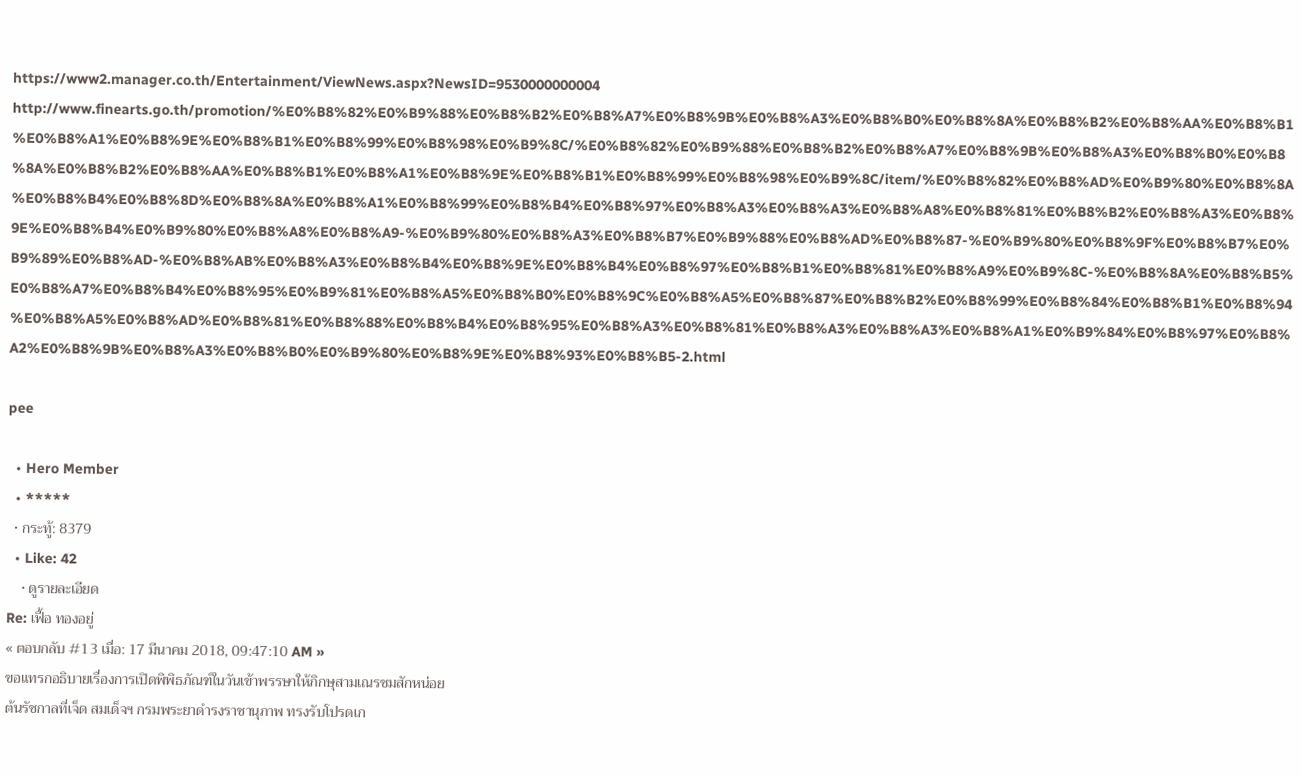https://www2.manager.co.th/Entertainment/ViewNews.aspx?NewsID=9530000000004
http://www.finearts.go.th/promotion/%E0%B8%82%E0%B9%88%E0%B8%B2%E0%B8%A7%E0%B8%9B%E0%B8%A3%E0%B8%B0%E0%B8%8A%E0%B8%B2%E0%B8%AA%E0%B8%B1%E0%B8%A1%E0%B8%9E%E0%B8%B1%E0%B8%99%E0%B8%98%E0%B9%8C/%E0%B8%82%E0%B9%88%E0%B8%B2%E0%B8%A7%E0%B8%9B%E0%B8%A3%E0%B8%B0%E0%B8%8A%E0%B8%B2%E0%B8%AA%E0%B8%B1%E0%B8%A1%E0%B8%9E%E0%B8%B1%E0%B8%99%E0%B8%98%E0%B9%8C/item/%E0%B8%82%E0%B8%AD%E0%B9%80%E0%B8%8A%E0%B8%B4%E0%B8%8D%E0%B8%8A%E0%B8%A1%E0%B8%99%E0%B8%B4%E0%B8%97%E0%B8%A3%E0%B8%A3%E0%B8%A8%E0%B8%81%E0%B8%B2%E0%B8%A3%E0%B8%9E%E0%B8%B4%E0%B9%80%E0%B8%A8%E0%B8%A9-%E0%B9%80%E0%B8%A3%E0%B8%B7%E0%B9%88%E0%B8%AD%E0%B8%87-%E0%B9%80%E0%B8%9F%E0%B8%B7%E0%B9%89%E0%B8%AD-%E0%B8%AB%E0%B8%A3%E0%B8%B4%E0%B8%9E%E0%B8%B4%E0%B8%97%E0%B8%B1%E0%B8%81%E0%B8%A9%E0%B9%8C-%E0%B8%8A%E0%B8%B5%E0%B8%A7%E0%B8%B4%E0%B8%95%E0%B9%81%E0%B8%A5%E0%B8%B0%E0%B8%9C%E0%B8%A5%E0%B8%87%E0%B8%B2%E0%B8%99%E0%B8%84%E0%B8%B1%E0%B8%94%E0%B8%A5%E0%B8%AD%E0%B8%81%E0%B8%88%E0%B8%B4%E0%B8%95%E0%B8%A3%E0%B8%81%E0%B8%A3%E0%B8%A3%E0%B8%A1%E0%B9%84%E0%B8%97%E0%B8%A2%E0%B8%9B%E0%B8%A3%E0%B8%B0%E0%B9%80%E0%B8%9E%E0%B8%93%E0%B8%B5-2.html

pee

  • Hero Member
  • *****
  • กระทู้: 8379
  • Like: 42
    • ดูรายละเอียด
Re: เฟื้อ ทองอยู่
« ตอบกลับ #13 เมื่อ: 17 มีนาคม 2018, 09:47:10 AM »
ขอแทรกอธิบายเรื่องการเปิดพิพิธภัณฑ์ในวันเข้าพรรษาให้ภิกษุสามเณรชมสักหน่อย
ต้นรัชกาลที่เจ็ด สมเด็จฯ กรมพระยาดำรงราชานุภาพ ทรงรับโปรดเก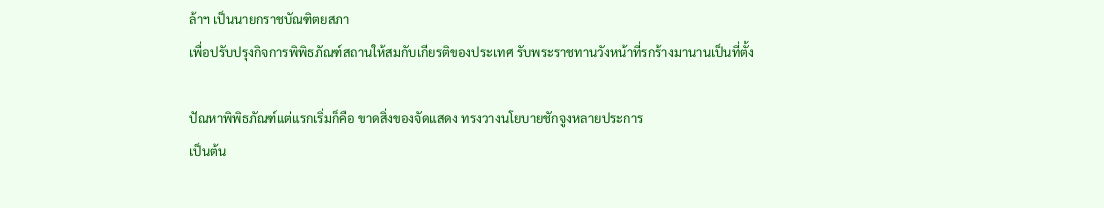ล้าฯ เป็นนายกราชบัณฑิตยสภา
เพื่อปรับปรุงกิจการพิพิธภัณฑ์สถานให้สมกับเกียรติของประเทศ รับพระราชทานวังหน้าที่รกร้างมานานเป็นที่ตั้ง

ปัณหาพิพิธภัณฑ์แต่แรกเริ่มก็คือ ขาดสิ่งของจัดแสดง ทรงวางนโยบายชักจูงหลายประการ
เป็นต้น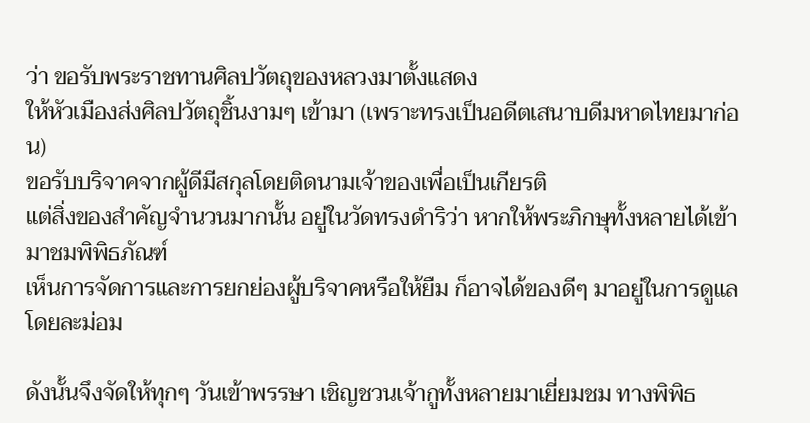ว่า ขอรับพระราชทานศิลปวัตถุของหลวงมาตั้งแสดง
ให้หัวเมืองส่งศิลปวัตถุชิ้นงามๆ เข้ามา (เพราะทรงเป็นอดีตเสนาบดีมหาดไทยมาก่อน)
ขอรับบริจาคจากผู้ดีมีสกุลโดยติดนามเจ้าของเพื่อเป็นเกียรติ
แต่สิ่งของสำคัญจำนวนมากนั้น อยู่ในวัดทรงดำริว่า หากให้พระภิกษุทั้งหลายได้เข้ามาชมพิพิธภัณฑ์
เห็นการจัดการและการยกย่องผู้บริจาคหรือให้ยืม ก็อาจได้ของดีๆ มาอยู่ในการดูแลโดยละม่อม

ดังนั้นจึงจัดให้ทุกๆ วันเข้าพรรษา เชิญชวนเจ้ากูทั้งหลายมาเยี่ยมชม ทางพิพิธ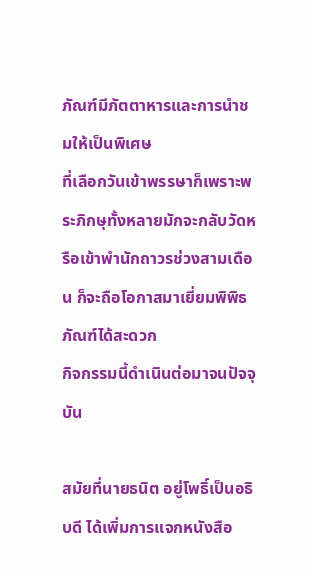ภัณฑ์มีภัตตาหารและการนำชมให้เป็นพิเศษ
ที่เลือกวันเข้าพรรษาก็เพราะพระภิกษุทั้งหลายมักจะกลับวัดหรือเข้าพำนักถาวรช่วงสามเดือน ก็จะถือโอกาสมาเยี่ยมพิพิธภัณฑ์ได้สะดวก
กิจกรรมนี้ดำเนินต่อมาจนปัจจุบัน

สมัยที่นายธนิต อยู่โพธิ์เป็นอธิบดี ได้เพิ่มการแจกหนังสือ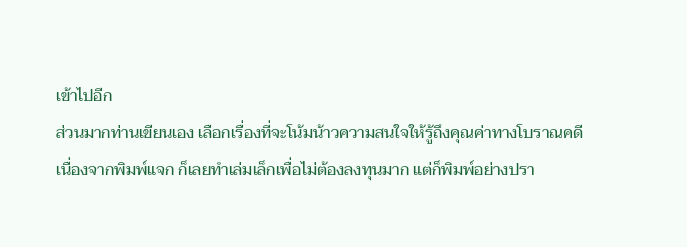เข้าไปอีก
ส่วนมากท่านเขียนเอง เลือกเรื่องที่จะโน้มน้าวความสนใจให้รู้ถึงคุณค่าทางโบราณคดี
เนื่องจากพิมพ์แจก ก็เลยทำเล่มเล็กเพื่อไม่ต้องลงทุนมาก แต่ก็พิมพ์อย่างปรา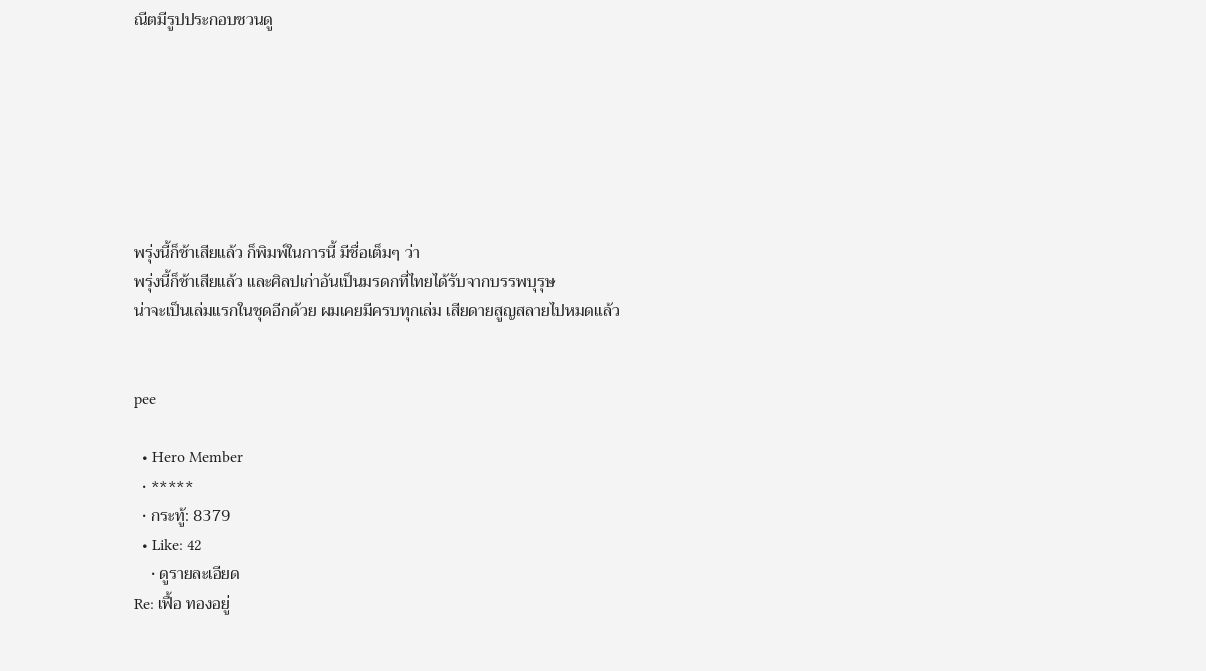ณีตมีรูปประกอบชวนดู







พรุ่งนี้ก็ช้าเสียแล้ว ก็พิมพ์ในการนี้ มีชื่อเต็มๆ ว่า
พรุ่งนี้ก็ช้าเสียแล้ว และศิลปเก่าอันเป็นมรดกที่ไทยได้รับจากบรรพบุรุษ
น่าจะเป็นเล่มแรกในชุดอีกด้วย ผมเคยมีครบทุกเล่ม เสียดายสูญสลายไปหมดแล้ว


pee

  • Hero Member
  • *****
  • กระทู้: 8379
  • Like: 42
    • ดูรายละเอียด
Re: เฟื้อ ทองอยู่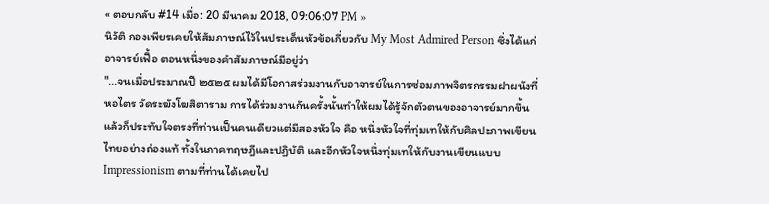« ตอบกลับ #14 เมื่อ: 20 มีนาคม 2018, 09:06:07 PM »
นิวัติ กองเพียรเคยให้สัมภาษณ์ไว้ในประเด็นหัวข้อเกี่ยวกับ My Most Admired Person ซึ่งได้แก่ อาจารย์เฟื้อ ตอนหนึ่งของคำสัมภาษณ์มีอยู่ว่า
"...จนเมื่อประมาณปี ๒๕๒๕ ผมได้มีโอกาสร่วมงานกับอาจารย์ในการซ่อมภาพจิตรกรรมฝาผนังที่หอไตร วัดระฆังโฆสิตาราม การได้ร่วมงานกันครั้งนั้นทำให้ผมได้รู้จักตัวตนของอาจารย์มากขึ้น แล้วก็ประทับใจตรงที่ท่านเป็นคนเดียวแต่มีสองหัวใจ คือ หนึ่งหัวใจที่ทุ่มเทให้กับศิลปะภาพเขียนไทยอย่างถ่องแท้ ทั้งในภาคทฤษฎีและปฏิบัติ และอีกหัวใจหนึ่งทุ่มเทให้กับงานเขียนแบบ Impressionism ตามที่ท่านได้เคยไป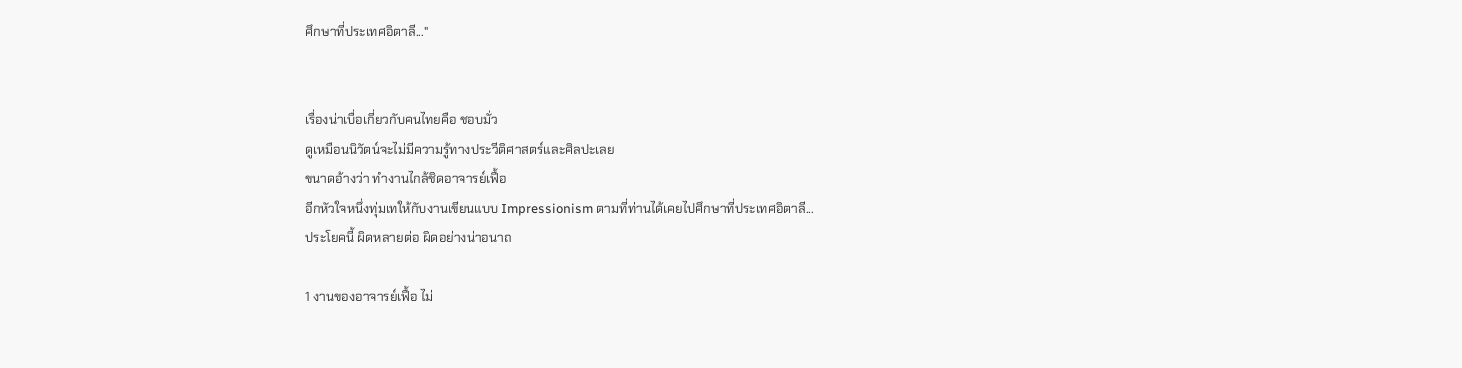ศึกษาที่ประเทศอิตาลี..."


เรื่องน่าเบื่อเกี่ยวกับคนไทยคือ ชอบมั่ว
ดูเหมือนนิวัตน์จะไม่มีความรู้ทางประวีติศาสตร์และศิลปะเลย
ขนาดอ้างว่า ทำงานไกล้ชิดอาจารย์เฟื้อ
อีกหัวใจหนึ่งทุ่มเทให้กับงานเขียนแบบ Impressionism ตามที่ท่านได้เคยไปศึกษาที่ประเทศอิตาลี...
ประโยคนี้ ผิดหลายต่อ ผิดอย่างน่าอนาถ

1 งานของอาจารย์เฟื้อ ไม่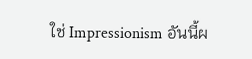ใช่ Impressionism อันนี้ผ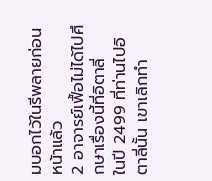มบอกไว้ในรีพลายก่อนหน้าแล้ว
2 อาจารย์เฟื้อไม่ได้ไปศึกษาเรื่องนี้ที่อิตาลี่
ในปี 2499 ที่ท่านไปอิตาลี่นั้น เขาเลิกทำ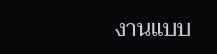งานแบบ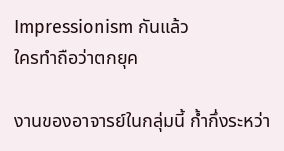Impressionism กันแล้ว
ใครทำถือว่าตกยุค

งานของอาจารย์ในกลุ่มนี้ ก้ำกึ่งระหว่า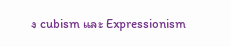ง cubism และ Expressionism